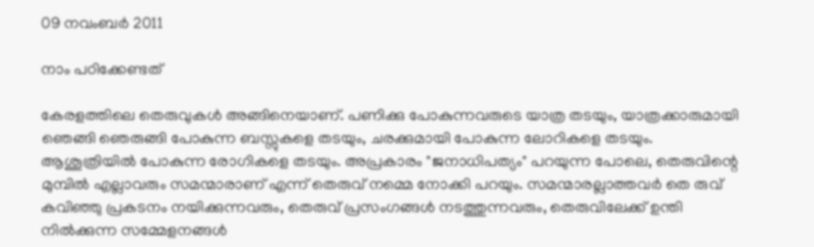09 നവംബർ 2011

നാം പഠിക്കേണ്ടത്

കേരളത്തിലെ തെരുവുകള്‍ അങ്ങിനെയാണ്. പണിക്കു പോകുന്നവരുടെ യാത്ര തടയും, യാത്രക്കാരുമായി ഞെങ്ങി ഞെരുങ്ങി പോകുന്ന ബസ്സുകളെ തടയും, ചരക്കുമായി പോകുന്ന ലോറികളെ തടയും. ആശൂത്രിയില്‍ പോകുന്ന രോഗികളെ തടയും. അപ്രകാരം "ജനാധിപത്യം" പറയുന്ന പോലെ, തെരുവിന്റെ മുമ്പില്‍ എല്ലാവരും സമന്മാരാണ് എന്ന് തെരുവ് നമ്മെ നോക്കി പറയും. സമന്മാരല്ലാത്തവര്‍ തെ രുവ് കവിഞ്ഞു പ്രകടനം നയിക്കുന്നവരും, തെരുവ് പ്രസംഗങ്ങള്‍ നടത്തുന്നവരും, തെരുവിലേക്ക് ഉന്തി നില്‍ക്കുന്ന സമ്മേളനങ്ങള്‍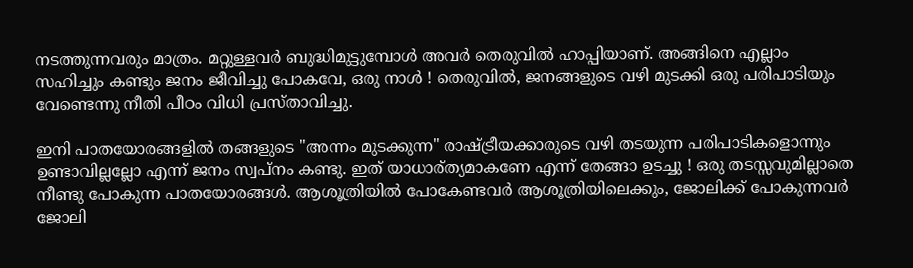നടത്തുന്നവരും മാത്രം. മറ്റുള്ളവര്‍ ബുദ്ധിമുട്ടുമ്പോള്‍ അവര്‍ തെരുവില്‍ ഹാപ്പിയാണ്. അങ്ങിനെ എല്ലാം സഹിച്ചും കണ്ടും ജനം ജീവിച്ചു പോകവേ, ഒരു നാള്‍ ! തെരുവില്‍, ജനങ്ങളുടെ വഴി മുടക്കി ഒരു പരിപാടിയും വേണ്ടെന്നു നീതി പീഠം വിധി പ്രസ്താവിച്ചു.

ഇനി പാതയോരങ്ങളില്‍ തങ്ങളുടെ "അന്നം മുടക്കുന്ന" രാഷ്ട്രീയക്കാരുടെ വഴി തടയുന്ന പരിപാടികളൊന്നും ഉണ്ടാവില്ലല്ലോ എന്ന് ജനം സ്വപ്നം കണ്ടു. ഇത് യാധാര്ത്യമാകണേ എന്ന് തേങ്ങാ ഉടച്ചു ! ഒരു തടസ്സവുമില്ലാതെ നീണ്ടു പോകുന്ന പാതയോരങ്ങള്‍. ആശൂത്രിയില്‍ പോകേണ്ടവര്‍ ആശൂത്രിയിലെക്കും, ജോലിക്ക് പോകുന്നവര്‍ ജോലി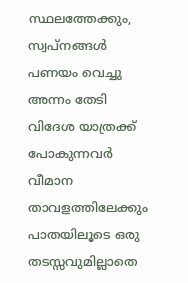സ്ഥലത്തേക്കും, സ്വപ്‌നങ്ങള്‍ പണയം വെച്ചു അന്നം തേടി വിദേശ യാത്രക്ക് പോകുന്നവര്‍ വീമാന താവളത്തിലേക്കും പാതയിലൂടെ ഒരു തടസ്സവുമില്ലാതെ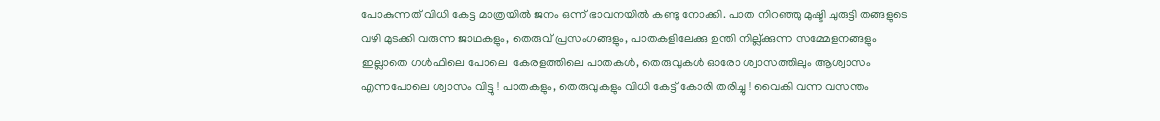പോകുന്നത് വിധി കേട്ട മാത്രയില്‍ ജനം ഒന്ന് ഭാവനയില്‍ കണ്ടു നോക്കി. പാത നിറഞ്ഞു മുഷ്ടി ചുരുട്ടി തങ്ങളുടെ വഴി മുടക്കി വരുന്ന ജാഥകളും, തെരുവ് പ്രസംഗങ്ങളും, പാതകളിലേക്കു ഉന്തി നില്ല്ക്കുന്ന സമ്മേളനങ്ങളും ഇല്ലാതെ ഗള്‍ഫിലെ പോലെ  കേരളത്തിലെ പാതകള്‍, തെരുവുകള്‍ ഓരോ ശ്വാസത്തിലും ആശ്വാസം എന്നപോലെ ശ്വാസം വിട്ടു ! പാതകളും, തെരുവുകളും വിധി കേട്ട് കോരി തരിച്ചു ! വൈകി വന്ന വസന്തം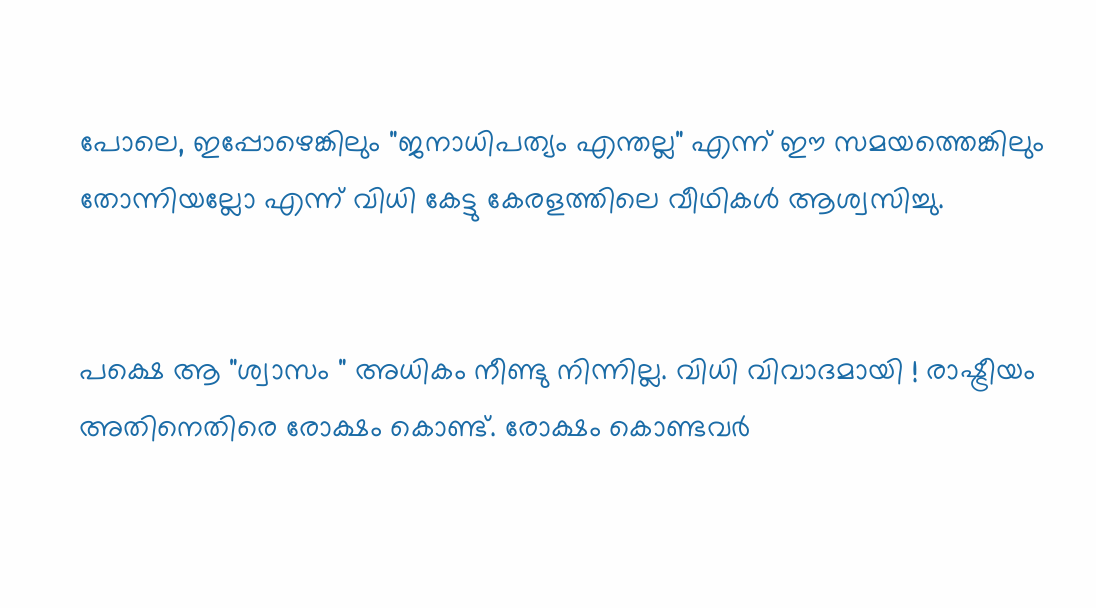പോലെ, ഇപ്പോഴെങ്കിലും "ജനാധിപത്യം എന്തല്ല" എന്ന് ഈ സമയത്തെങ്കിലും തോന്നിയല്ലോ എന്ന് വിധി കേട്ടു കേരളത്തിലെ വീഥികള്‍ ആശ്വസിച്ചു.


പക്ഷെ ആ "ശ്വാസം " അധികം നീണ്ടു നിന്നില്ല. വിധി വിവാദമായി ! രാഷ്ട്രീയം അതിനെതിരെ രോക്ഷം കൊണ്ട്. രോക്ഷം കൊണ്ടവര്‍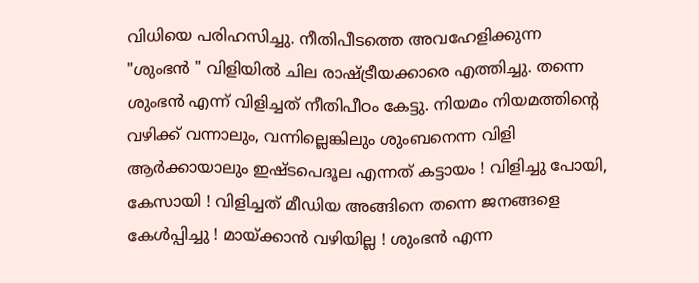വിധിയെ പരിഹസിച്ചു. നീതിപീടത്തെ അവഹേളിക്കുന്ന "ശുംഭന്‍ " വിളിയില്‍ ചില രാഷ്ട്രീയക്കാരെ എത്തിച്ചു. തന്നെ ശുംഭന്‍ എന്ന് വിളിച്ചത് നീതിപീഠം കേട്ടു. നിയമം നിയമത്തിന്റെ വഴിക്ക് വന്നാലും, വന്നില്ലെങ്കിലും ശുംബനെന്ന വിളി ആര്‍ക്കായാലും ഇഷ്ടപെദൂല എന്നത് കട്ടായം ! വിളിച്ചു പോയി, കേസായി ! വിളിച്ചത് മീഡിയ അങ്ങിനെ തന്നെ ജനങ്ങളെ കേള്‍പ്പിച്ചു ! മായ്ക്കാന്‍ വഴിയില്ല ! ശുംഭന്‍ എന്ന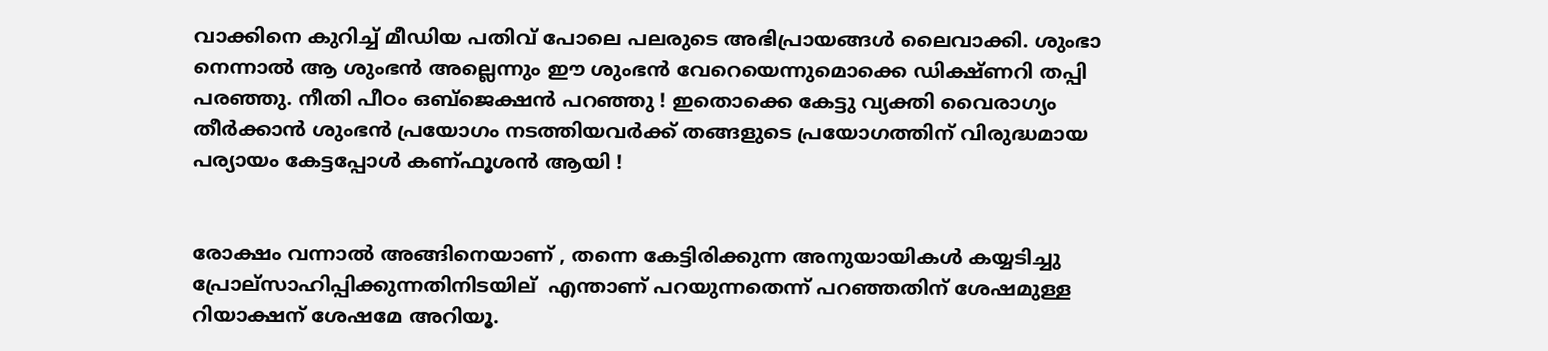വാക്കിനെ കുറിച്ച് മീഡിയ പതിവ് പോലെ പലരുടെ അഭിപ്രായങ്ങള്‍ ലൈവാക്കി. ശുംഭാ നെന്നാല്‍ ആ ശുംഭന്‍ അല്ലെന്നും ഈ ശുംഭന്‍ വേറെയെന്നുമൊക്കെ ഡിക്ഷ്ണറി തപ്പി പരഞ്ഞു. നീതി പീഠം ഒബ്ജെക്ഷന്‍ പറഞ്ഞു ! ഇതൊക്കെ കേട്ടു വ്യക്തി വൈരാഗ്യം തീര്‍ക്കാന്‍ ശുംഭന്‍ പ്രയോഗം നടത്തിയവര്‍ക്ക് തങ്ങളുടെ പ്രയോഗത്തിന് വിരുദ്ധമായ പര്യായം കേട്ടപ്പോള്‍ കണ്ഫൂശന്‍ ആയി !


രോക്ഷം വന്നാല്‍ അങ്ങിനെയാണ് , തന്നെ കേട്ടിരിക്കുന്ന അനുയായികള്‍ കയ്യടിച്ചു പ്രോല്സാഹിപ്പിക്കുന്നതിനിടയില് ‍ എന്താണ് പറയുന്നതെന്ന് പറഞ്ഞതിന് ശേഷമുള്ള റിയാക്ഷന് ശേഷമേ അറിയൂ.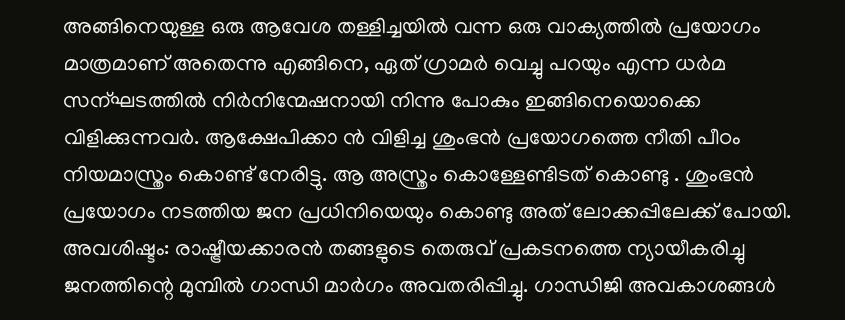അങ്ങിനെയുള്ള ഒരു ആവേശ തള്ളിച്ചയില്‍ വന്ന ഒരു വാക്യത്തില്‍ പ്രയോഗം മാത്രമാണ് അതെന്നു എങ്ങിനെ, ഏത് ഗ്രാമര്‍ വെച്ചു പറയും എന്ന ധര്‍മ സന്ഘടത്തില്‍ നിര്‍നിന്മേഷനായി നിന്നു പോകും ഇങ്ങിനെയൊക്കെ വിളിക്കുന്നവര്‍. ആക്ഷേപിക്കാ ന്‍ വിളിച്ച ശുംഭന്‍ പ്രയോഗത്തെ നീതി പീഠം നിയമാസ്ത്രം കൊണ്ട് നേരിട്ടു. ആ അസ്ത്രം കൊള്ളേണ്ടിടത് കൊണ്ടു . ശുംഭന്‍ പ്രയോഗം നടത്തിയ ജന പ്രധിനിയെയും കൊണ്ടു അത്‌ ലോക്കപ്പിലേക്ക് പോയി.
അവശിഷ്ടം: രാഷ്ട്രീയക്കാരന്‍ തങ്ങളുടെ തെരുവ് പ്രകടനത്തെ ന്യായീകരിച്ചു ജനത്തിന്റെ മുമ്പില്‍ ഗാന്ധി മാര്‍ഗം അവതരിപ്പിച്ചു. ഗാന്ധിജി അവകാശങ്ങള്‍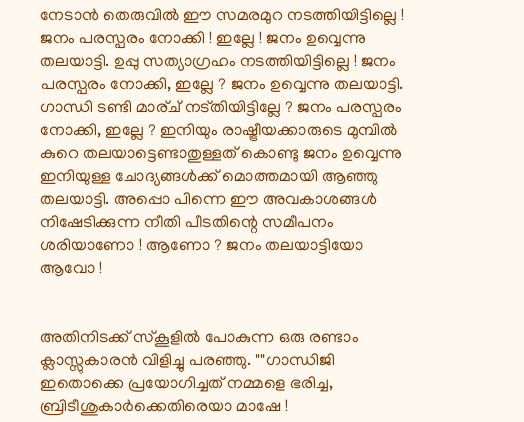നേടാന്‍ തെരുവില്‍ ഈ സമരമുറ നടത്തിയിട്ടില്ലെ ! ജനം പരസ്പരം നോക്കി ! ഇല്ലേ ! ജനം ഉവ്വെന്നു തലയാട്ടി. ഉപ്പു സത്യാഗ്രഹം നടത്തിയിട്ടില്ലെ ! ജനം പരസ്പരം നോക്കി, ഇല്ലേ ? ജനം ഉവ്വെന്നു തലയാട്ടി. ഗാന്ധി ടണ്ടി മാര്ച് നട്തിയിട്ടില്ലേ ? ജനം പരസ്പരം നോക്കി, ഇല്ലേ ? ഇനിയും രാഷ്ട്രീയക്കാരുടെ മുമ്പില്‍ കുറെ തലയാട്ടെണ്ടാതുള്ളത് കൊണ്ടു ജനം ഉവ്വെന്നു ഇനിയുള്ള ചോദ്യങ്ങള്‍ക്ക് മൊത്തമായി ആഞ്ഞു തലയാട്ടി. അപ്പൊ പിന്നെ ഈ അവകാശങ്ങള്‍ നിഷേടിക്കുന്ന നീതി പീടതിന്റെ സമീപനം ശരിയാണോ ! ആണോ ? ജനം തലയാട്ടിയോ ആവോ !


അതിനിടക്ക് സ്കൂളില്‍ പോകുന്ന ഒരു രണ്ടാം ക്ലാസ്സുകാരന്‍ വിളിച്ചു പരഞ്ഞു. ""ഗാന്ധിജി ഇതൊക്കെ പ്രയോഗിച്ചത് നമ്മളെ ഭരിച്ച, ബ്രിടീശുകാര്‍ക്കെതിരെയാ മാഷേ !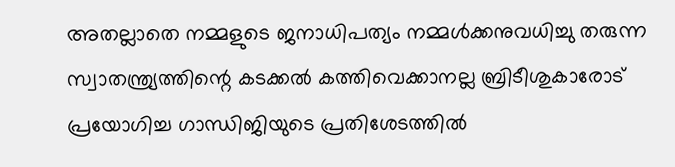അതല്ലാതെ നമ്മളുടെ ജനാധിപത്യം നമ്മള്‍ക്കനുവധിച്ചു തരുന്ന സ്വാതന്ത്ര്യത്തിന്റെ കടക്കല്‍ കത്തിവെക്കാനല്ല ബ്രിടീശുകാരോട് പ്രയോഗിച്ച ഗാന്ധിജിയുടെ പ്രതിശേടത്തില്‍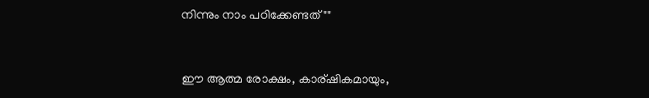നിന്നും നാം പഠിക്കേണ്ടത്""


ഈ ആത്മ രോക്ഷം, കാര്ഷികമായും,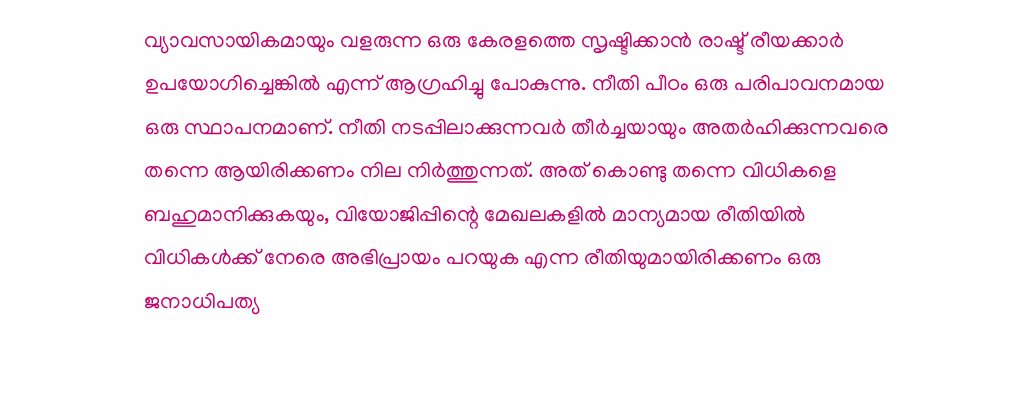വ്യാവസായികമായും വളരുന്ന ഒരു കേരളത്തെ സൃഷ്ടിക്കാന്‍ രാഷ്ട് രീയക്കാര്‍ ഉപയോഗിച്ചെങ്കില്‍ എന്ന് ആഗ്രഹിച്ചു പോകുന്നു. നീതി പീഠം ഒരു പരിപാവനമായ ഒരു സ്ഥാപനമാണ്‌. നീതി നടപ്പിലാക്കുന്നവര്‍ തീര്‍ച്ചയായും അതര്‍ഹിക്കുന്നവരെ തന്നെ ആയിരിക്കണം നില നിര്‍ത്തുന്നത്. അത്‌ കൊണ്ടു തന്നെ വിധികളെ ബഹുമാനിക്കുകയും, വിയോജിപ്പിന്റെ മേഖലകളില്‍ മാന്യമായ രീതിയില്‍ വിധികള്‍ക്ക് നേരെ അഭിപ്രായം പറയുക എന്ന രീതിയുമായിരിക്കണം ഒരു ജനാധിപത്യ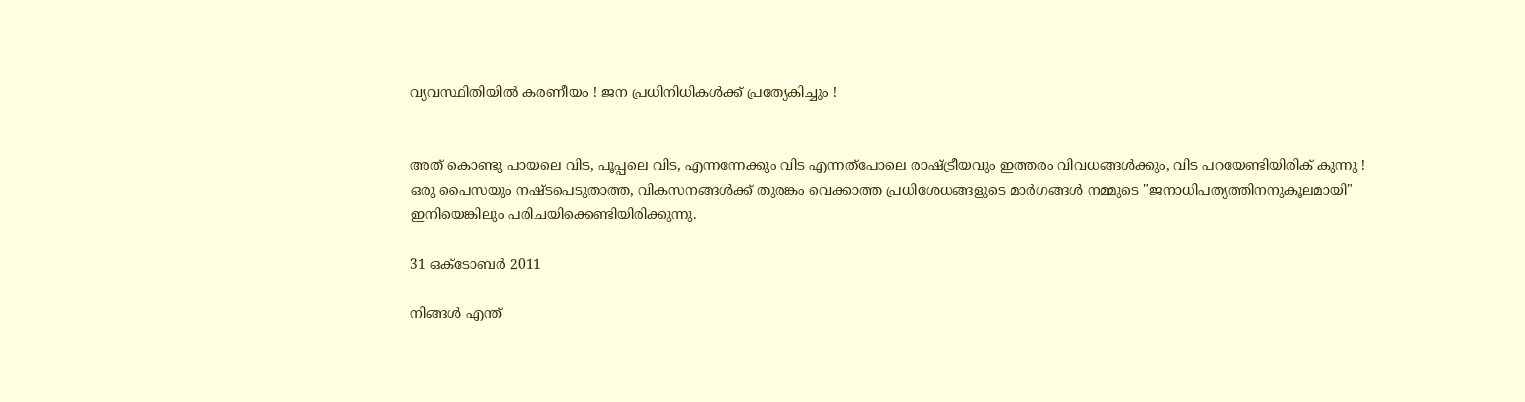വ്യവസ്ഥിതിയില്‍ കരണീയം ! ജന പ്രധിനിധികള്‍ക്ക് പ്രത്യേകിച്ചും !


അത്‌ കൊണ്ടു പായലെ വിട, പൂപ്പലെ വിട, എന്നന്നേക്കും വിട എന്നത്പോലെ രാഷ്ട്രീയവും ഇത്തരം വിവധങ്ങള്‍ക്കും, വിട പറയേണ്ടിയിരിക് കുന്നു ! ഒരു പൈസയും നഷ്ടപെടുതാത്ത, വികസനങ്ങള്‍ക്ക് തുരങ്കം വെക്കാത്ത പ്രധിശേധങ്ങളുടെ മാര്‍ഗങ്ങള്‍ നമ്മുടെ "ജനാധിപത്യത്തിനനുകൂലമായി" ഇനിയെങ്കിലും പരിചയിക്കെണ്ടിയിരിക്കുന്നു.

31 ഒക്‌ടോബർ 2011

നിങ്ങള്‍ എന്ത്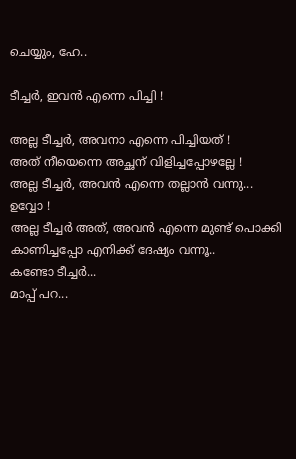ചെയ്യും, ഹേ..

ടീച്ചര്‍, ഇവന്‍ എന്നെ പിച്ചി !

അല്ല ടീച്ചര്‍, അവനാ എന്നെ പിച്ചിയത്‌ !
അത്‌ നീയെന്നെ അച്ഛന് വിളിച്ചപ്പോഴല്ലേ !
അല്ല ടീച്ചര്‍, അവന്‍ എന്നെ തല്ലാന്‍ വന്നു...
ഉവ്വോ !
അല്ല ടീച്ചര്‍ അത്‌, അവന്‍ എന്നെ മുണ്ട് പൊക്കി കാണിച്ചപ്പോ എനിക്ക് ദേഷ്യം വന്നൂ..
കണ്ടോ ടീച്ചര്‍...
മാപ്പ് പറ...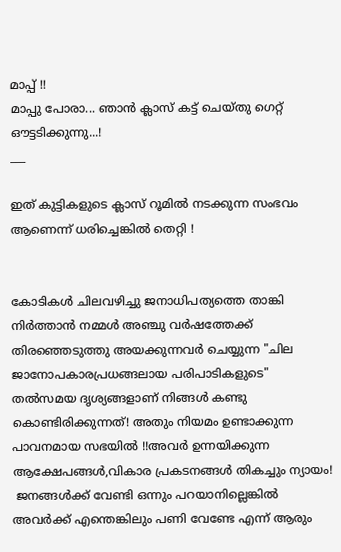മാപ്പ് !!
മാപ്പു പോരാ... ഞാന്‍ ക്ലാസ് കട്ട് ചെയ്തു ഗെറ്റ് ഔട്ടടിക്കുന്നു...!
___

ഇത് കുട്ടികളുടെ ക്ലാസ് റൂമില്‍ നടക്കുന്ന സംഭവം ആണെന്ന് ധരിച്ചെങ്കില്‍ തെറ്റി !


കോടികള്‍ ചിലവഴിച്ചു ജനാധിപത്യത്തെ താങ്കി നിര്‍ത്താന്‍ നമ്മള്‍ അഞ്ചു വര്‍ഷത്തേക്ക് തിരഞ്ഞെടുത്തു അയക്കുന്നവര്‍ ചെയ്യുന്ന "ചില ജാനോപകാരപ്രധങ്ങലായ പരിപാടികളുടെ" തല്‍സമയ ദൃശ്യങ്ങളാണ് നിങ്ങള്‍ കണ്ടു കൊണ്ടിരിക്കുന്നത്! അതും നിയമം ഉണ്ടാക്കുന്ന പാവനമായ സഭയില്‍ !!അവര്‍ ഉന്നയിക്കുന്ന ആക്ഷേപങ്ങള്‍,വികാര പ്രകടനങ്ങള്‍ തികച്ചും ന്യായം!
 ജനങ്ങള്‍ക്ക്‌ വേണ്ടി ഒന്നും പറയാനില്ലെങ്കില്‍ അവര്‍ക്ക് എന്തെങ്കിലും പണി വേണ്ടേ എന്ന് ആരും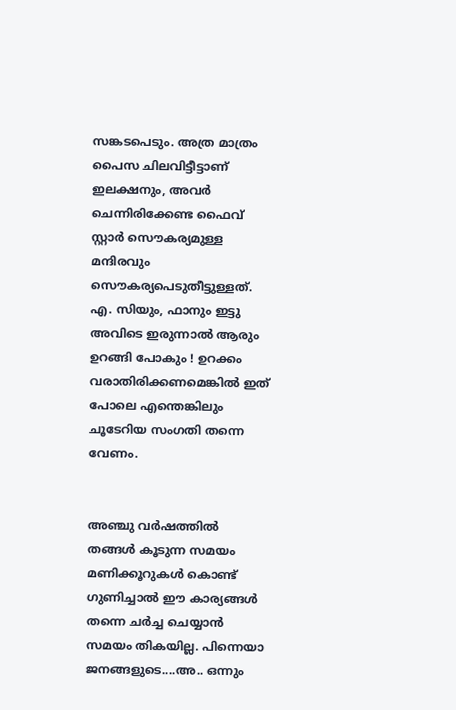സങ്കടപെടും. അത്ര മാത്രം പൈസ ചിലവിട്ടീട്ടാണ് ഇലക്ഷനും, അവര്‍ ചെന്നിരിക്കേണ്ട ഫൈവ് സ്റ്റാര്‍ സൌകര്യമുള്ള മന്ദിരവും സൌകര്യപെടുതീട്ടുള്ളത്. എ. സിയും, ഫാനും ഇട്ടു അവിടെ ഇരുന്നാല്‍ ആരും ഉറങ്ങി പോകും ! ഉറക്കം വരാതിരിക്കണമെങ്കില്‍ ഇത് പോലെ എന്തെങ്കിലും ചൂടേറിയ സംഗതി തന്നെ വേണം.


അഞ്ചു വര്‍ഷത്തില്‍ തങ്ങള്‍ കൂടുന്ന സമയം മണിക്കൂറുകള്‍ കൊണ്ട് ഗുണിച്ചാല്‍ ഈ കാര്യങ്ങള്‍ തന്നെ ചര്‍ച്ച ചെയ്യാന്‍ സമയം തികയില്ല. പിന്നെയാ ജനങ്ങളുടെ....അ.. ഒന്നും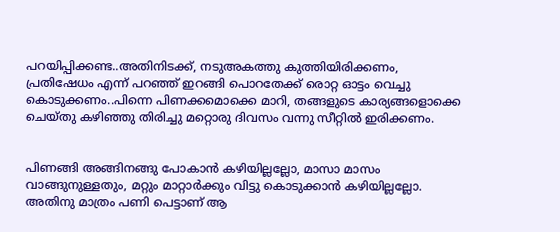പറയിപ്പിക്കണ്ട..അതിനിടക്ക്, നടുഅകത്തു കുത്തിയിരിക്കണം, പ്രതിഷേധം എന്ന് പറഞ്ഞ് ഇറങ്ങി പൊറതേക്ക്‌ രൊറ്റ ഓട്ടം വെച്ചു കൊടുക്കണം..പിന്നെ പിണക്കമൊക്കെ മാറി, തങ്ങളുടെ കാര്യങ്ങളൊക്കെ ചെയ്തു കഴിഞ്ഞു തിരിച്ചു മറ്റൊരു ദിവസം വന്നു സീറ്റില്‍ ഇരിക്കണം.


പിണങ്ങി അങ്ങിനങ്ങു പോകാന്‍ കഴിയില്ലല്ലോ, മാസാ മാസം വാങ്ങുനുള്ളതും, മറ്റും മാറ്റാര്‍ക്കും വിട്ടു കൊടുക്കാന്‍ കഴിയില്ലല്ലോ. അതിനു മാത്രം പണി പെട്ടാണ് ആ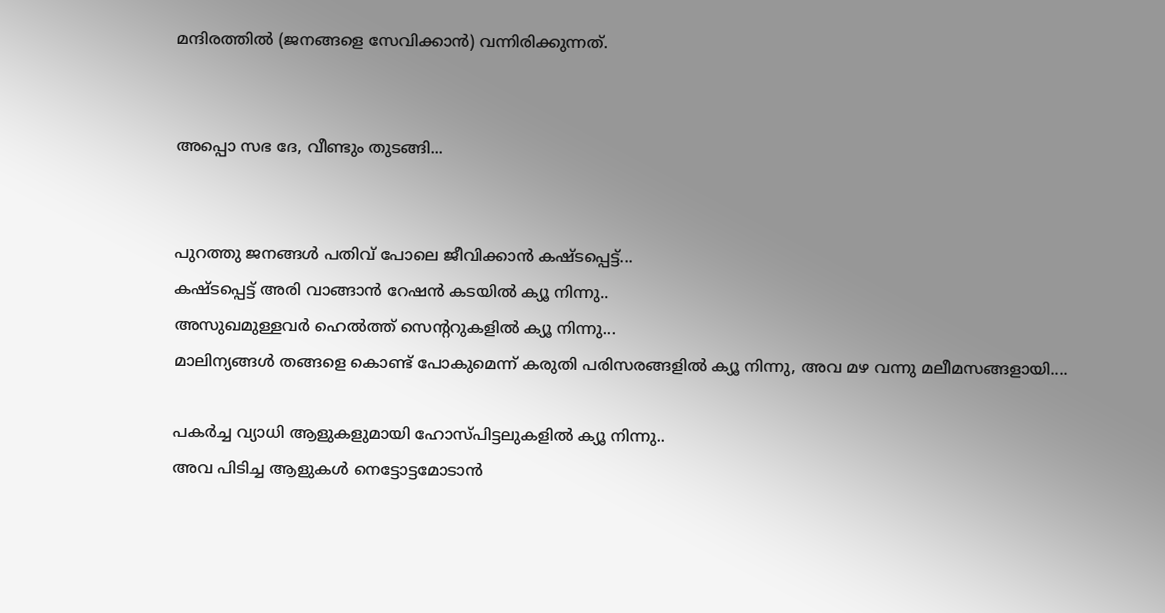മന്ദിരത്തില്‍ (ജനങ്ങളെ സേവിക്കാന്‍) വന്നിരിക്കുന്നത്.


അപ്പൊ സഭ ദേ, വീണ്ടും തുടങ്ങി...


പുറത്തു ജനങ്ങള്‍ പതിവ് പോലെ ജീവിക്കാന്‍ കഷ്ടപ്പെട്ട്...
കഷ്ടപ്പെട്ട് അരി വാങ്ങാന്‍ റേഷന്‍ കടയില്‍ ക്യൂ നിന്നു..
അസുഖമുള്ളവര്‍ ഹെല്‍ത്ത് സെന്ററുകളില്‍ ക്യൂ നിന്നു...
മാലിന്യങ്ങള്‍ തങ്ങളെ കൊണ്ട് പോകുമെന്ന് കരുതി പരിസരങ്ങളില്‍ ക്യൂ നിന്നു, അവ മഴ വന്നു മലീമസങ്ങളായി....

പകര്‍ച്ച വ്യാധി ആളുകളുമായി ഹോസ്പിട്ടലുകളില്‍ ക്യൂ നിന്നു..
അവ പിടിച്ച ആളുകള്‍ നെട്ടോട്ടമോടാന്‍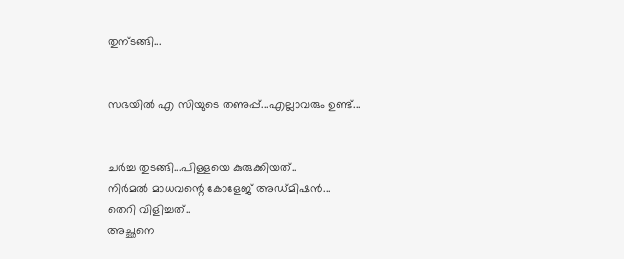തുന്ടങ്ങി...


സഭയില്‍ എ സിയുടെ തണുപ്പ്...എല്ലാവരും ഉണ്ട്...


ചര്‍ച്ച തുടങ്ങി...പിള്ളയെ കുരുക്കിയത്..
നിര്‍മല്‍ മാധവന്റെ കോളേജ് അഡ്മിഷന്‍...
തെറി വിളിച്ചത്..
അച്ഛനെ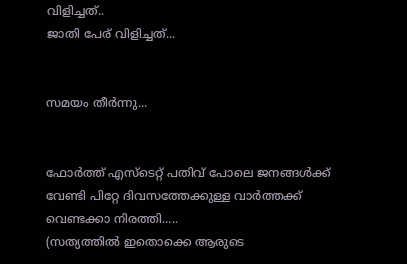വിളിച്ചത്..
ജാതി പേര് വിളിച്ചത്...


സമയം തീര്‍ന്നു...


ഫോര്‍ത്ത് എസ്ടെറ്റ് പതിവ് പോലെ ജനങ്ങള്‍ക്ക്‌ വേണ്ടി പിറ്റേ ദിവസത്തേക്കുള്ള വാര്‍ത്തക്ക് വെണ്ടക്കാ നിരത്തി.....
(സത്യത്തില്‍ ഇതൊക്കെ ആരുടെ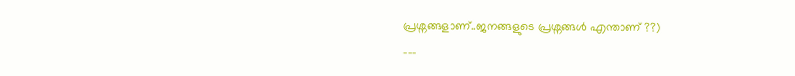പ്രശ്നങ്ങളാണ്..ജനങ്ങളുടെ പ്രശ്നങ്ങള്‍ എന്താണ് ??)
___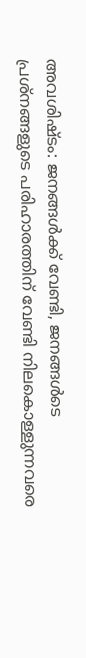അവശിഷ്ടം: ജനങ്ങള്‍ക്ക്‌ വേണ്ടി, ജനങ്ങള്‍ടെ പ്രശ്നങ്ങളുടെ പരിഹാരത്തിന് വേണ്ടി നിലകൊള്ളുന്നവരെ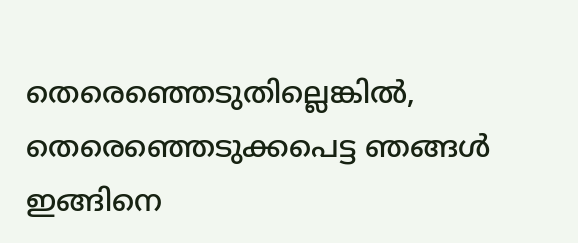തെരെഞ്ഞെടുതില്ലെങ്കില്‍, തെരെഞ്ഞെടുക്കപെട്ട ഞങ്ങള്‍ ഇങ്ങിനെ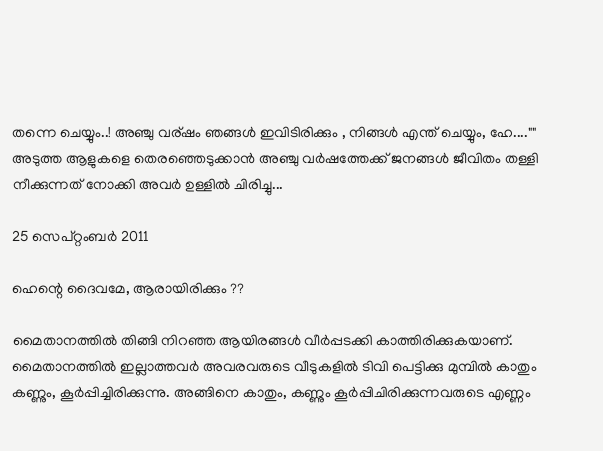തന്നെ ചെയ്യും..! അഞ്ചു വര്ഷം ഞങ്ങള്‍ ഇവിടിരിക്കും , നിങ്ങള്‍ എന്ത് ചെയ്യും, ഹേ....""
അടുത്ത ആളുകളെ തെരഞ്ഞെടുക്കാന്‍ അഞ്ചു വര്‍ഷത്തേക്ക് ജനങ്ങള്‍ ജീവിതം തള്ളി നീക്കുന്നത് നോക്കി അവര്‍ ഉള്ളില്‍ ചിരിച്ചു...

25 സെപ്റ്റംബർ 2011

ഹെന്റെ ദൈവമേ, ആരായിരിക്കും ??

മൈതാനത്തില്‍ തിങ്ങി നിറഞ്ഞ ആയിരങ്ങള്‍ വീര്‍പ്പടക്കി കാത്തിരിക്കുകയാണ്. മൈതാനത്തില്‍ ഇല്ലാത്തവര്‍ അവരവരുടെ വീടുകളില്‍ ടിവി പെട്ടിക്കു മുമ്പില്‍ കാതും കണ്ണും, കൂര്‍പ്പിച്ചിരിക്കുന്നു. അങ്ങിനെ കാതും, കണ്ണും കൂര്‍പ്പിചിരിക്കുന്നവരുടെ എണ്ണം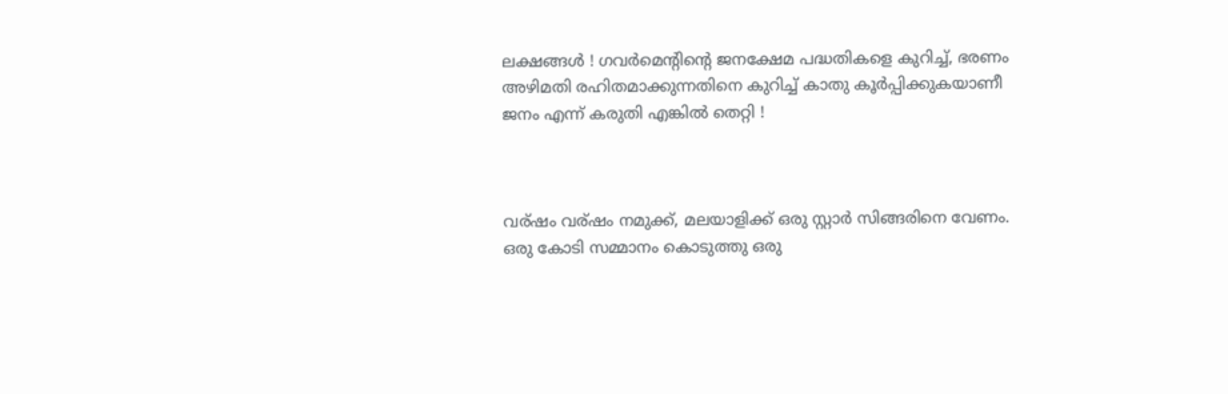ലക്ഷങ്ങള്‍ ! ഗവര്‍മെന്റിന്റെ ജനക്ഷേമ പദ്ധതികളെ കുറിച്ച്, ഭരണം അഴിമതി രഹിതമാക്കുന്നതിനെ കുറിച്ച് കാതു കൂര്‍പ്പിക്കുകയാണീ ജനം എന്ന് കരുതി എങ്കില്‍ തെറ്റി !



വര്ഷം വര്ഷം നമുക്ക്, മലയാളിക്ക് ഒരു സ്റ്റാര്‍ സിങ്ങരിനെ വേണം. ഒരു കോടി സമ്മാനം കൊടുത്തു ഒരു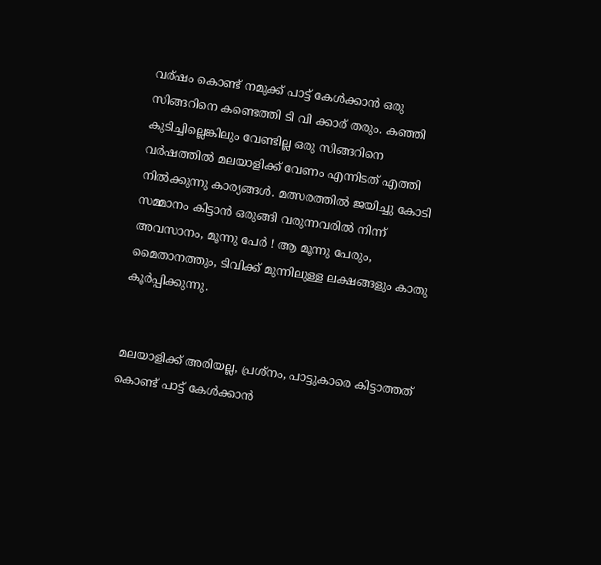വര്ഷം കൊണ്ട് നമുക്ക് പാട്ട് കേള്‍ക്കാന്‍ ഒരു സിങ്ങറിനെ കണ്ടെത്തി ടി വി ക്കാര് തരും. കഞ്ഞി കുടിച്ചില്ലെങ്കിലും വേണ്ടില്ല ഒരു സിങ്ങറിനെ വര്‍ഷത്തില്‍ മലയാളിക്ക് വേണം എന്നിടത് എത്തി നില്‍ക്കുന്നു കാര്യങ്ങള്‍. മത്സരത്തില്‍ ജയിച്ചു കോടി സമ്മാനം കിട്ടാന്‍ ഒരുങ്ങി വരുന്നവരില്‍ നിന്ന് അവസാനം, മൂന്നു പേര്‍ ! ആ മൂന്നു പേരും, മൈതാനത്തും, ടിവിക്ക് മുന്നിലുള്ള ലക്ഷങ്ങളും കാതു കൂര്‍പ്പിക്കുന്നു.


മലയാളിക്ക് അരിയല്ല, പ്രശ്നം, പാട്ടുകാരെ കിട്ടാത്തത് കൊണ്ട് പാട്ട് കേള്‍ക്കാന്‍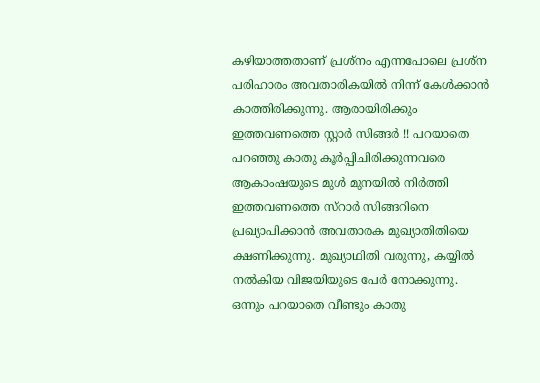കഴിയാത്തതാണ് പ്രശ്നം എന്നപോലെ പ്രശ്ന പരിഹാരം അവതാരികയില്‍ നിന്ന് കേള്‍ക്കാന്‍ കാത്തിരിക്കുന്നു. ആരായിരിക്കും ഇത്തവണത്തെ സ്റ്റാര്‍ സിങ്ങര്‍ !! പറയാതെ പറഞ്ഞു കാതു കൂര്‍പ്പിചിരിക്കുന്നവരെ ആകാംഷയുടെ മുള്‍ മുനയില്‍ നിര്‍ത്തി ഇത്തവണത്തെ സ്റാര്‍ സിങ്ങറിനെ പ്രഖ്യാപിക്കാന്‍ അവതാരക മുഖ്യാതിതിയെ ക്ഷണിക്കുന്നു. മുഖ്യാഥിതി വരുന്നു, കയ്യില്‍ നല്‍കിയ വിജയിയുടെ പേര്‍ നോക്കുന്നു. ഒന്നും പറയാതെ വീണ്ടും കാതു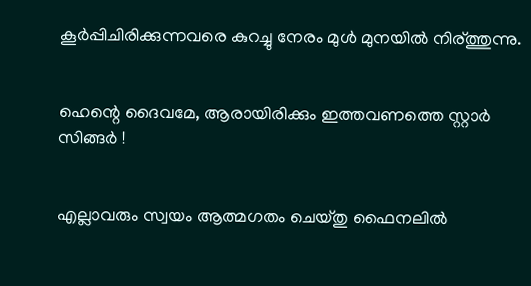കൂര്‍പ്പിചിരിക്കുന്നവരെ കുറച്ചു നേരം മുള്‍ മുനയില്‍ നിര്ത്തുന്നു.


ഹെന്റെ ദൈവമേ, ആരായിരിക്കും ഇത്തവണത്തെ സ്റ്റാര്‍ സിങ്ങര്‍ !


എല്ലാവരും സ്വയം ആത്മഗതം ചെയ്തു ഫൈനലില്‍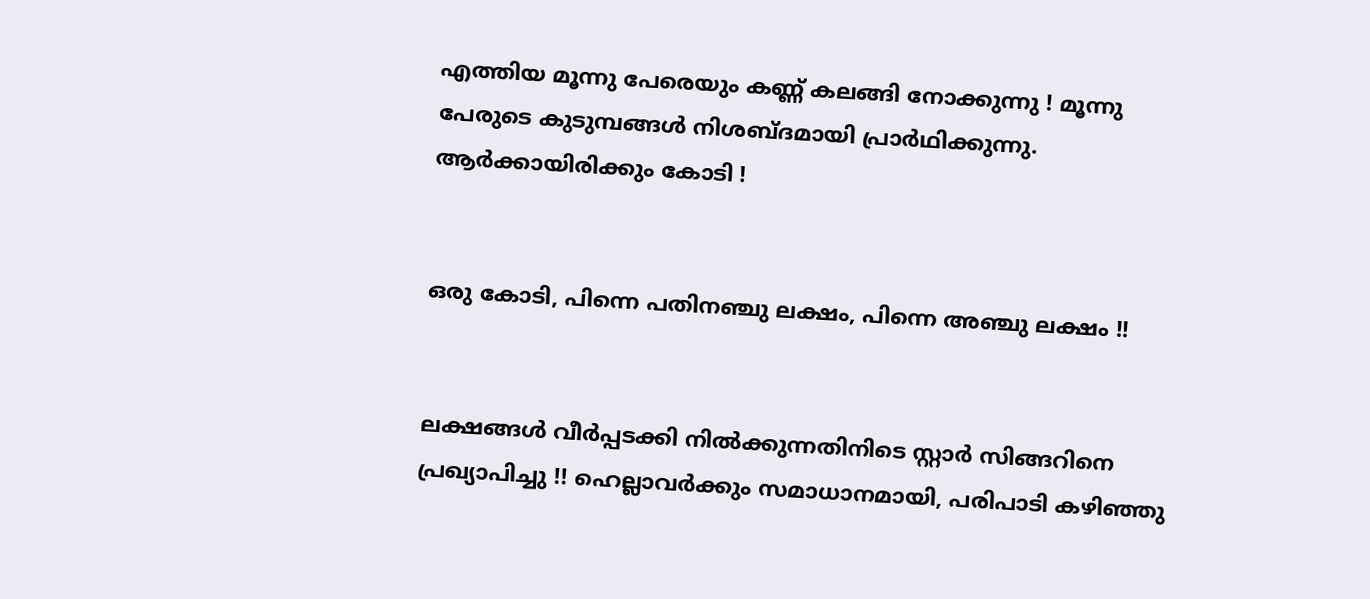എത്തിയ മൂന്നു പേരെയും കണ്ണ് കലങ്ങി നോക്കുന്നു ! മൂന്നു പേരുടെ കുടുമ്പങ്ങള്‍ നിശബ്ദമായി പ്രാര്‍ഥിക്കുന്നു. ആര്‍ക്കായിരിക്കും കോടി !


ഒരു കോടി, പിന്നെ പതിനഞ്ചു ലക്ഷം, പിന്നെ അഞ്ചു ലക്ഷം !!


ലക്ഷങ്ങള്‍ വീര്‍പ്പടക്കി നില്‍ക്കുന്നതിനിടെ സ്റ്റാര്‍ സിങ്ങറിനെ പ്രഖ്യാപിച്ചു !! ഹെല്ലാവര്‍ക്കും സമാധാനമായി, പരിപാടി കഴിഞ്ഞു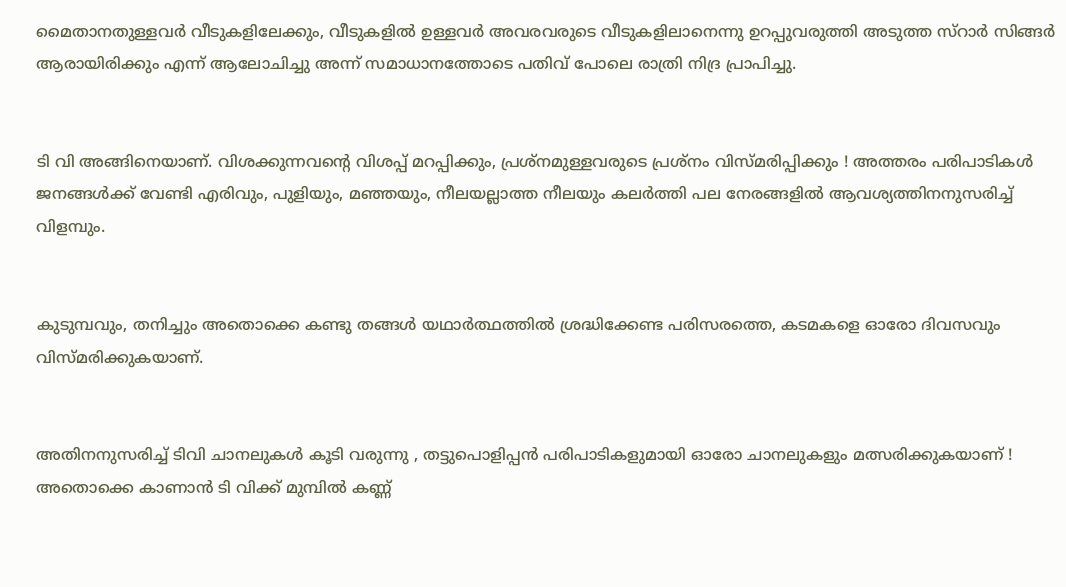മൈതാനതുള്ളവര്‍ വീടുകളിലേക്കും, വീടുകളില്‍ ഉള്ളവര്‍ അവരവരുടെ വീടുകളിലാനെന്നു ഉറപ്പുവരുത്തി അടുത്ത സ്റാര്‍ സിങ്ങര്‍ ആരായിരിക്കും എന്ന് ആലോചിച്ചു അന്ന് സമാധാനത്തോടെ പതിവ് പോലെ രാത്രി നിദ്ര പ്രാപിച്ചു.


ടി വി അങ്ങിനെയാണ്. വിശക്കുന്നവന്റെ വിശപ്പ്‌ മറപ്പിക്കും, പ്രശ്നമുള്ളവരുടെ പ്രശ്നം വിസ്മരിപ്പിക്കും ! അത്തരം പരിപാടികള്‍ ജനങ്ങള്‍ക്ക്‌ വേണ്ടി എരിവും, പുളിയും, മഞ്ഞയും, നീലയല്ലാത്ത നീലയും കലര്‍ത്തി പല നേരങ്ങളില്‍ ആവശ്യത്തിനനുസരിച്ച് വിളമ്പും.


കുടുമ്പവും, തനിച്ചും അതൊക്കെ കണ്ടു തങ്ങള്‍ യഥാര്‍ത്ഥത്തില്‍ ശ്രദ്ധിക്കേണ്ട പരിസരത്തെ, കടമകളെ ഓരോ ദിവസവും വിസ്മരിക്കുകയാണ്.


അതിനനുസരിച്ച് ടിവി ചാനലുകള്‍ കൂടി വരുന്നു , തട്ടുപൊളിപ്പന്‍ പരിപാടികളുമായി ഓരോ ചാനലുകളും മത്സരിക്കുകയാണ് ! അതൊക്കെ കാണാന്‍ ടി വിക്ക് മുമ്പില്‍ കണ്ണ്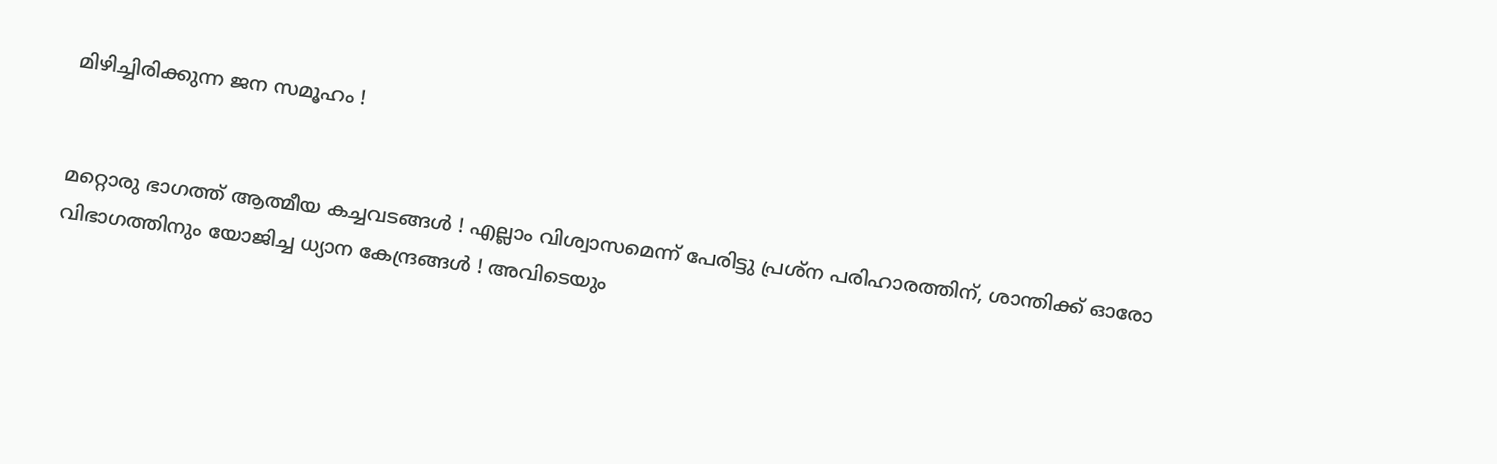മിഴിച്ചിരിക്കുന്ന ജന സമൂഹം !


മറ്റൊരു ഭാഗത്ത്‌ ആത്മീയ കച്ചവടങ്ങള്‍ ! എല്ലാം വിശ്വാസമെന്ന് പേരിട്ടു പ്രശ്ന പരിഹാരത്തിന്, ശാന്തിക്ക് ഓരോ വിഭാഗത്തിനും യോജിച്ച ധ്യാന കേന്ദ്രങ്ങള്‍ ! അവിടെയും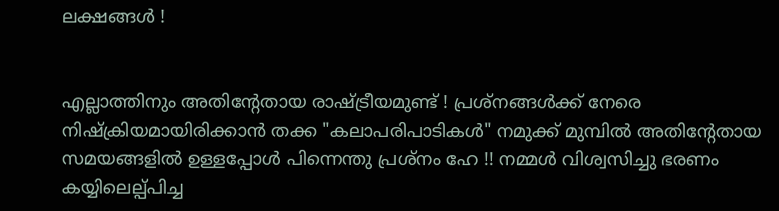ലക്ഷങ്ങള്‍ !


എല്ലാത്തിനും അതിന്റേതായ രാഷ്ട്രീയമുണ്ട് ! പ്രശ്നങ്ങള്‍ക്ക് നേരെ നിഷ്ക്രിയമായിരിക്കാന്‍ തക്ക "കലാപരിപാടികള്‍" നമുക്ക് മുമ്പില്‍ അതിന്റേതായ സമയങ്ങളില്‍ ഉള്ളപ്പോള്‍ പിന്നെന്തു പ്രശ്നം ഹേ !! നമ്മള്‍ വിശ്വസിച്ചു ഭരണം കയ്യിലെല്പ്പിച്ച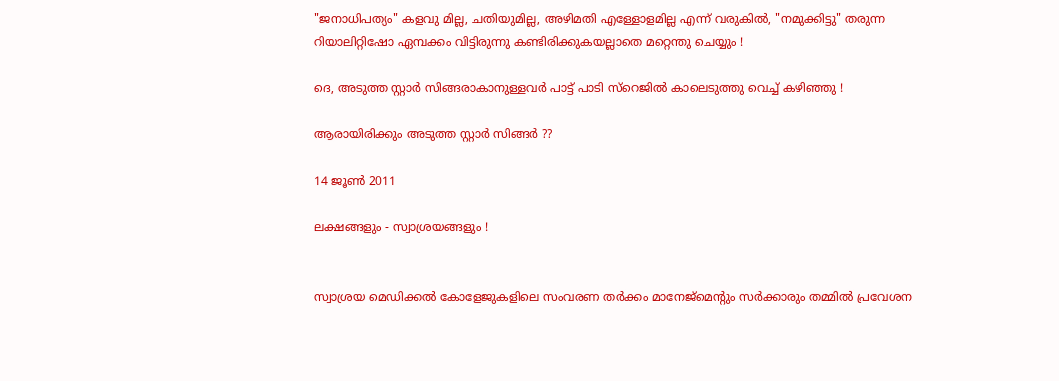"ജനാധിപത്യം" കളവു മില്ല, ചതിയുമില്ല, അഴിമതി എള്ളോളമില്ല എന്ന് വരുകില്‍, "നമുക്കിട്ടു" തരുന്ന റിയാലിറ്റിഷോ ഏമ്പക്കം വിട്ടിരുന്നു കണ്ടിരിക്കുകയല്ലാതെ മറ്റെന്തു ചെയ്യും !

ദെ, അടുത്ത സ്റ്റാര്‍ സിങ്ങരാകാനുള്ളവര്‍ പാട്ട് പാടി സ്റെജില്‍ കാലെടുത്തു വെച്ച് കഴിഞ്ഞു !

ആരായിരിക്കും അടുത്ത സ്റ്റാര്‍ സിങ്ങര്‍ ??

14 ജൂൺ 2011

ലക്ഷങ്ങളും - സ്വാശ്രയങ്ങളും !


സ്വാശ്രയ മെഡിക്കല്‍ കോളേജുകളിലെ സംവരണ തര്‍ക്കം മാനേജ്മെന്റും സര്‍ക്കാരും തമ്മില്‍ പ്രവേശന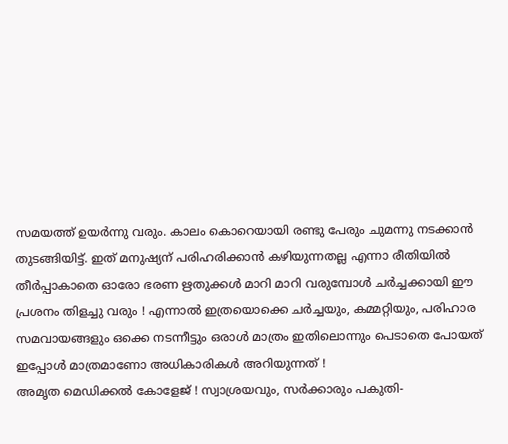സമയത്ത് ഉയര്‍ന്നു വരും. കാലം കൊറെയായി രണ്ടു പേരും ചുമന്നു നടക്കാന്‍ തുടങ്ങിയിട്ട്. ഇത് മനുഷ്യന് പരിഹരിക്കാന്‍ കഴിയുന്നതല്ല എന്നാ രീതിയില്‍ തീര്‍പ്പാകാതെ ഓരോ ഭരണ ഋതുക്കള്‍ മാറി മാറി വരുമ്പോള്‍ ചര്‍ച്ചക്കായി ഈ പ്രശനം തിളച്ചു വരും ! എന്നാല്‍ ഇത്രയൊക്കെ ചര്‍ച്ചയും, കമ്മറ്റിയും, പരിഹാര സമവായങ്ങളും ഒക്കെ നടന്നീട്ടും ഒരാള്‍ മാത്രം ഇതിലൊന്നും പെടാതെ പോയത് ഇപ്പോള്‍ മാത്രമാണോ അധികാരികള്‍ അറിയുന്നത് !
അമൃത മെഡിക്കല്‍ കോളേജ് ! സ്വാശ്രയവും, സര്‍ക്കാരും പകുതി-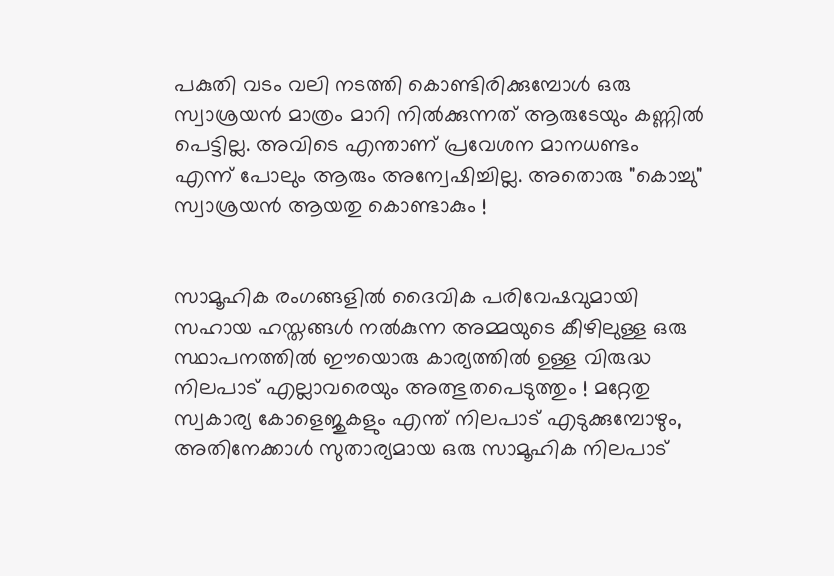പകുതി വടം വലി നടത്തി കൊണ്ടിരിക്കുമ്പോള്‍ ഒരു സ്വാശ്രയന്‍ മാത്രം മാറി നില്‍ക്കുന്നത് ആരുടേയും കണ്ണില്‍ പെട്ടില്ല. അവിടെ എന്താണ് പ്രവേശന മാനധണ്ടം എന്ന് പോലും ആരും അന്വേഷിച്ചില്ല. അതൊരു "കൊച്ചു" സ്വാശ്രയന്‍ ആയതു കൊണ്ടാകും !


സാമൂഹിക രംഗങ്ങളില്‍ ദൈവിക പരിവേഷവുമായി സഹായ ഹസ്തങ്ങള്‍ നല്‍കുന്ന അമ്മയുടെ കീഴിലുള്ള ഒരു സ്ഥാപനത്തില്‍ ഈയൊരു കാര്യത്തില്‍ ഉള്ള വിരുദ്ധ നിലപാട് എല്ലാവരെയും അത്ഭുതപെടുത്തും ! മറ്റേതു സ്വകാര്യ കോളെജുകളും എന്ത് നിലപാട് എടുക്കുമ്പോഴും, അതിനേക്കാള്‍ സുതാര്യമായ ഒരു സാമൂഹിക നിലപാട്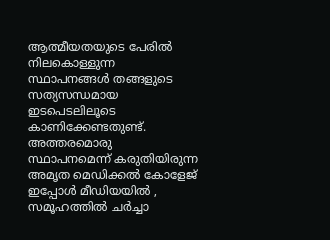ആത്മീയതയുടെ പേരില്‍ നിലകൊള്ളുന്ന സ്ഥാപനങ്ങള്‍ തങ്ങളുടെ സത്യസന്ധമായ ഇടപെടലിലൂടെ കാണിക്കേണ്ടതുണ്ട്.
അത്തരമൊരു സ്ഥാപനമെന്ന് കരുതിയിരുന്ന അമൃത മെഡിക്കല്‍ കോളേജ് ഇപ്പോള്‍ മീഡിയയില്‍ , സമൂഹത്തില്‍ ചര്‍ച്ചാ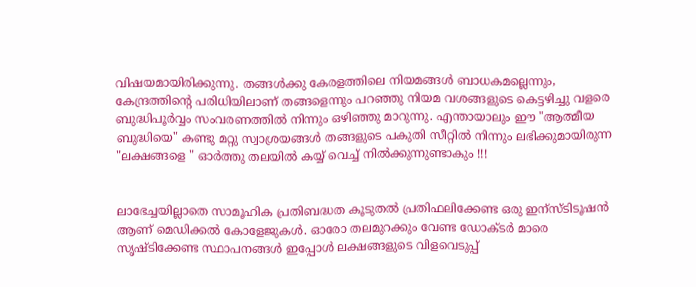വിഷയമായിരിക്കുന്നു. തങ്ങള്‍ക്കു കേരളത്തിലെ നിയമങ്ങള്‍ ബാധകമല്ലെന്നും, കേന്ദ്രത്തിന്റെ പരിധിയിലാണ് തങ്ങളെന്നും പറഞ്ഞു നിയമ വശങ്ങളുടെ കെട്ടഴിച്ചു വളരെ ബുദ്ധിപൂര്‍വ്വം സംവരണത്തില്‍ നിന്നും ഒഴിഞ്ഞു മാറുന്നു. എന്തായാലും ഈ "ആത്മീയ ബുദ്ധിയെ" കണ്ടു മറ്റു സ്വാശ്രയങ്ങള്‍ തങ്ങളുടെ പകുതി സീറ്റില്‍ നിന്നും ലഭിക്കുമായിരുന്ന "ലക്ഷങ്ങളെ " ഓര്‍ത്തു തലയില്‍ കയ്യ് വെച്ച് നില്‍ക്കുന്നുണ്ടാകും !!!


ലാഭേച്ചയില്ലാതെ സാമൂഹിക പ്രതിബദ്ധത കൂടുതല്‍ പ്രതിഫലിക്കേണ്ട ഒരു ഇന്സ്ടിടൂഷന്‍ ആണ് മെഡിക്കല്‍ കോളേജുകള്‍. ഓരോ തലമുറക്കും വേണ്ട ഡോക്ടര്‍ മാരെ സൃഷ്ടിക്കേണ്ട സ്ഥാപനങ്ങള്‍ ഇപ്പോള്‍ ലക്ഷങ്ങളുടെ വിളവെടുപ്പ്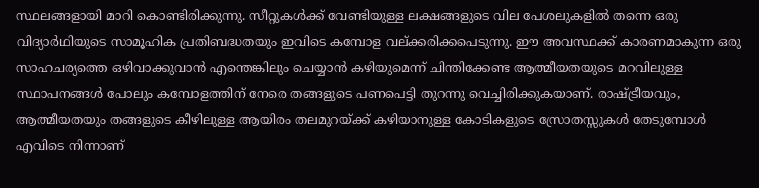സ്ഥലങ്ങളായി മാറി കൊണ്ടിരിക്കുന്നു. സീറ്റുകള്‍ക്ക് വേണ്ടിയുള്ള ലക്ഷങ്ങളുടെ വില പേശലുകളില്‍ തന്നെ ഒരു വിദ്യാര്‍ഥിയുടെ സാമൂഹിക പ്രതിബദ്ധതയും ഇവിടെ കമ്പോള വല്ക്കരിക്കപെടുന്നു. ഈ അവസ്ഥക്ക് കാരണമാകുന്ന ഒരു സാഹചര്യത്തെ ഒഴിവാക്കുവാന്‍ എന്തെങ്കിലും ചെയ്യാന്‍ കഴിയുമെന്ന് ചിന്തിക്കേണ്ട ആത്മീയതയുടെ മറവിലുള്ള സ്ഥാപനങ്ങള്‍ പോലും കമ്പോളത്തിന് നേരെ തങ്ങളുടെ പണപെട്ടി തുറന്നു വെച്ചിരിക്കുകയാണ്. രാഷ്ട്രീയവും, ആത്മീയതയും തങ്ങളുടെ കീഴിലുള്ള ആയിരം തലമുറയ്ക്ക് കഴിയാനുള്ള കോടികളുടെ സ്രോതസ്സുകള്‍ തേടുമ്പോള്‍ എവിടെ നിന്നാണ്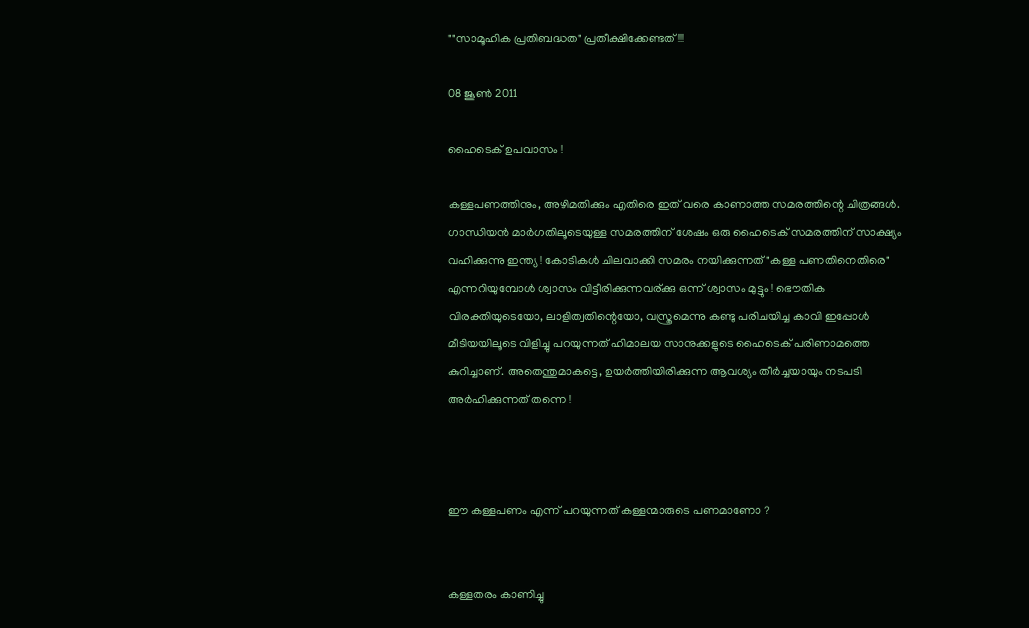""സാമൂഹിക പ്രതിബദ്ധത" പ്രതീക്ഷിക്കേണ്ടത് !!!

08 ജൂൺ 2011

ഹൈടെക് ഉപവാസം !

കള്ളപണത്തിനും, അഴിമതിക്കും എതിരെ ഇത് വരെ കാണാത്ത സമരത്തിന്റെ ചിത്രങ്ങള്‍. ഗാന്ധിയന്‍ മാര്‍ഗതിലൂടെയുള്ള സമരത്തിന്‌ ശേഷം ഒരു ഹൈടെക് സമരത്തിന്‌ സാക്ഷ്യം വഹിക്കുന്നു ഇന്ത്യ ! കോടികള്‍ ചിലവാക്കി സമരം നയിക്കുന്നത് "കള്ള പണതിനെതിരെ" എന്നറിയുമ്പോള്‍ ശ്വാസം വിട്ടീരിക്കുന്നവര്ക്കു ഒന്ന് ശ്വാസം മുട്ടും ! ഭൌതിക വിരക്തിയുടെയോ, ലാളിത്വതിന്റെയോ, വസ്ത്രമെന്നു കണ്ടു പരിചയിച്ച കാവി ഇപ്പോള്‍ മീടിയയിലൂടെ വിളിച്ചു പറയുന്നത് ഹിമാലയ സാനുക്കളുടെ ഹൈടെക് പരിണാമത്തെ കുറിച്ചാണ്. അതെന്തുമാകട്ടെ, ഉയര്‍ത്തിയിരിക്കുന്ന ആവശ്യം തീര്‍ച്ചയായും നടപടി അര്‍ഹിക്കുന്നത് തന്നെ !



ഈ കള്ളപണം എന്ന് പറയുന്നത് കള്ളന്മാരുടെ പണമാണോ ?


കള്ളതരം കാണിച്ചു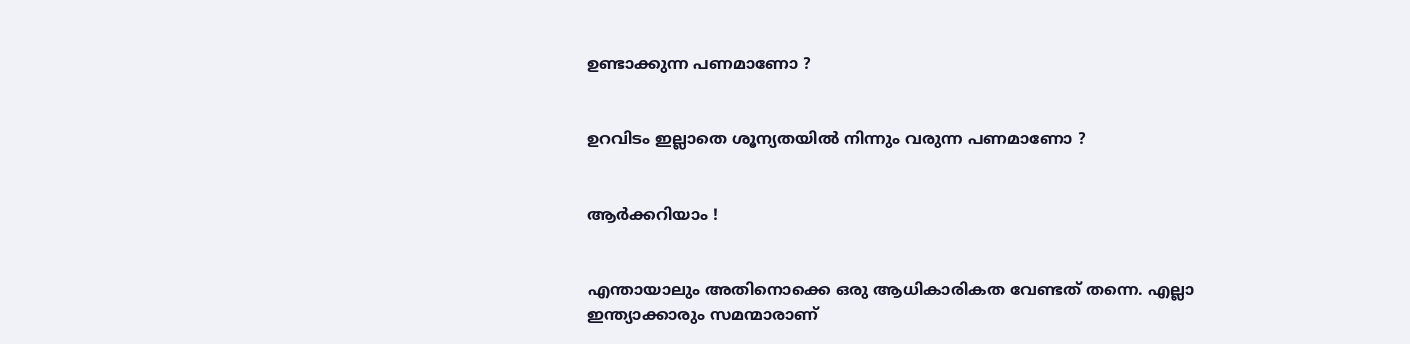ഉണ്ടാക്കുന്ന പണമാണോ ?


ഉറവിടം ഇല്ലാതെ ശൂന്യതയില്‍ നിന്നും വരുന്ന പണമാണോ ?


ആര്‍ക്കറിയാം !


എന്തായാലും അതിനൊക്കെ ഒരു ആധികാരികത വേണ്ടത് തന്നെ. എല്ലാ ഇന്ത്യാക്കാരും സമന്മാരാണ്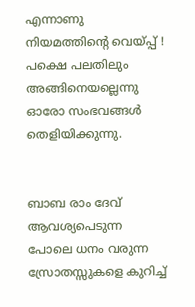എന്നാണു നിയമത്തിന്റെ വെയ്പ്പ് ! പക്ഷെ പലതിലും അങ്ങിനെയല്ലെന്നു ഓരോ സംഭവങ്ങള്‍ തെളിയിക്കുന്നു.


ബാബ രാം ദേവ് ആവശ്യപെടുന്ന പോലെ ധനം വരുന്ന സ്രോതസ്സുകളെ കുറിച്ച്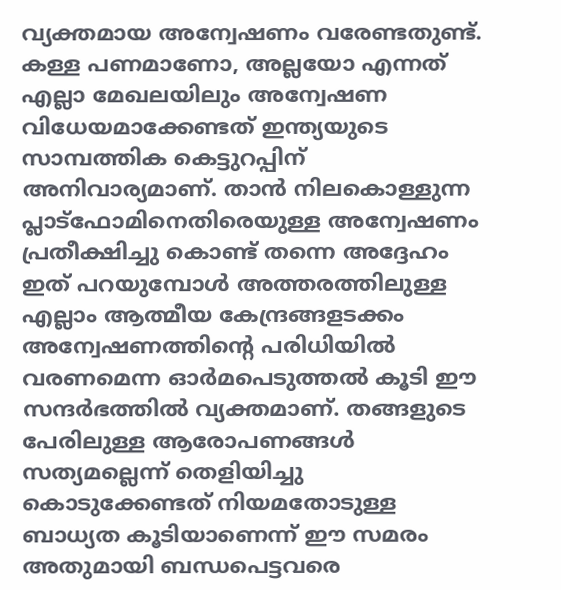വ്യക്തമായ അന്വേഷണം വരേണ്ടതുണ്ട്. കള്ള പണമാണോ, അല്ലയോ എന്നത് എല്ലാ മേഖലയിലും അന്വേഷണ വിധേയമാക്കേണ്ടത് ഇന്ത്യയുടെ സാമ്പത്തിക കെട്ടുറപ്പിന് അനിവാര്യമാണ്. താന്‍ നിലകൊള്ളുന്ന പ്ലാട്ഫോമിനെതിരെയുള്ള അന്വേഷണം പ്രതീക്ഷിച്ചു കൊണ്ട് തന്നെ അദ്ദേഹം ഇത് പറയുമ്പോള്‍ അത്തരത്തിലുള്ള എല്ലാം ആത്മീയ കേന്ദ്രങ്ങളടക്കം അന്വേഷണത്തിന്റെ പരിധിയില്‍ വരണമെന്ന ഓര്‍മപെടുത്തല്‍ കൂടി ഈ സന്ദര്‍ഭത്തില്‍ വ്യക്തമാണ്. തങ്ങളുടെ പേരിലുള്ള ആരോപണങ്ങള്‍ സത്യമല്ലെന്ന് തെളിയിച്ചു കൊടുക്കേണ്ടത് നിയമതോടുള്ള ബാധ്യത കൂടിയാണെന്ന് ഈ സമരം അതുമായി ബന്ധപെട്ടവരെ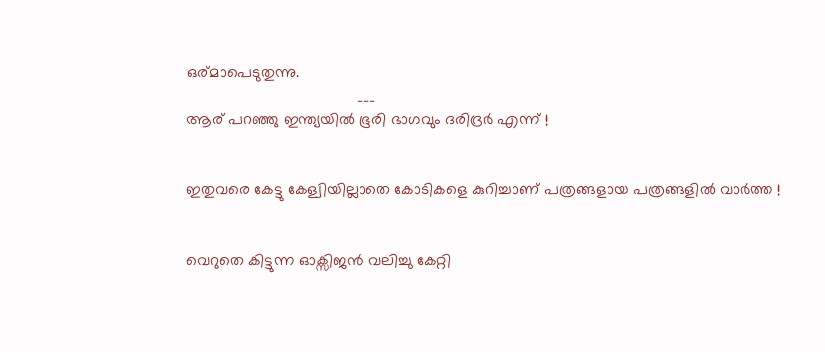ഒര്മാപെടുതുന്നു.
                                       ___
ആര് പറഞ്ഞു ഇന്ത്യയില്‍ ഭൂരി ഭാഗവും ദരിദ്രര്‍ എന്ന് !


ഇതുവരെ കേട്ടു കേള്വിയില്ലാതെ കോടികളെ കുറിച്ചാണ് പത്രങ്ങളായ പത്രങ്ങളില്‍ വാര്‍ത്ത !


വെറുതെ കിട്ടുന്ന ഓക്സിജന്‍ വലിച്ചു കേറ്റി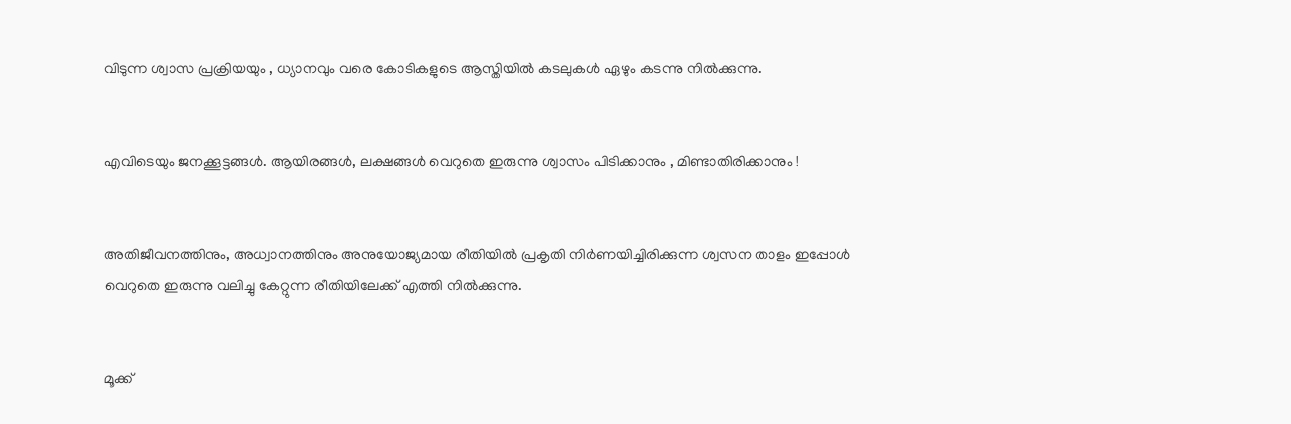വിടുന്ന ശ്വാസ പ്രക്രിയയും , ധ്യാനവും വരെ കോടികളുടെ ആസ്തിയില്‍ കടലുകള്‍ ഏഴും കടന്നു നില്‍ക്കുന്നു.


എവിടെയും ജനക്കൂട്ടങ്ങള്‍. ആയിരങ്ങള്‍, ലക്ഷങ്ങള്‍ വെറുതെ ഇരുന്നു ശ്വാസം പിടിക്കാനും , മിണ്ടാതിരിക്കാനും !


അതിജീവനത്തിനും, അധ്വാനത്തിനും അനുയോജ്യമായ രീതിയില്‍ പ്രകൃതി നിര്‍ണയിച്ചിരിക്കുന്ന ശ്വസന താളം ഇപ്പോള്‍ വെറുതെ ഇരുന്നു വലിച്ചു കേറ്റുന്ന രീതിയിലേക്ക് എത്തി നില്‍ക്കുന്നു.


മൂക്ക്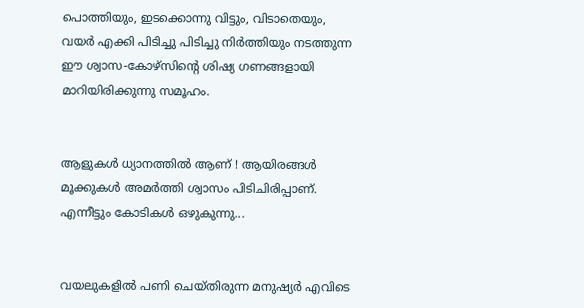പൊത്തിയും, ഇടക്കൊന്നു വിട്ടും, വിടാതെയും, വയര്‍ എക്കി പിടിച്ചു പിടിച്ചു നിര്‍ത്തിയും നടത്തുന്ന ഈ ശ്വാസ-കോഴ്സിന്റെ ശിഷ്യ ഗണങ്ങളായി മാറിയിരിക്കുന്നു സമൂഹം.


ആളുകള്‍ ധ്യാനത്തില്‍ ആണ് ! ആയിരങ്ങള്‍ മൂക്കുകള്‍ അമര്‍ത്തി ശ്വാസം പിടിചിരിപ്പാണ്. എന്നീട്ടും കോടികള്‍ ഒഴുകുന്നു...


വയലുകളില്‍ പണി ചെയ്തിരുന്ന മനുഷ്യര്‍ എവിടെ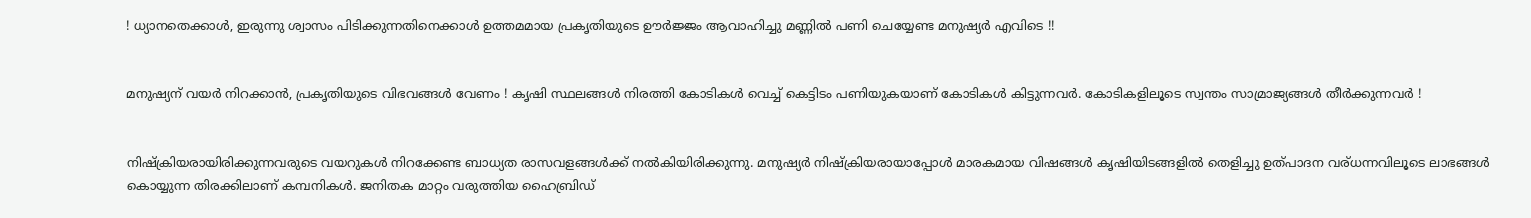! ധ്യാനതെക്കാള്‍, ഇരുന്നു ശ്വാസം പിടിക്കുന്നതിനെക്കാള്‍ ഉത്തമമായ പ്രകൃതിയുടെ ഊര്‍ജ്ജം ആവാഹിച്ചു മണ്ണില്‍ പണി ചെയ്യേണ്ട മനുഷ്യര്‍ എവിടെ !!


മനുഷ്യന് വയര്‍ നിറക്കാന്‍, പ്രകൃതിയുടെ വിഭവങ്ങള്‍ വേണം ! കൃഷി സ്ഥലങ്ങള്‍ നിരത്തി കോടികള്‍ വെച്ച് കെട്ടിടം പണിയുകയാണ് കോടികള്‍ കിട്ടുന്നവര്‍. കോടികളിലൂടെ സ്വന്തം സാമ്രാജ്യങ്ങള്‍ തീര്‍ക്കുന്നവര്‍ !


നിഷ്ക്രിയരായിരിക്കുന്നവരുടെ വയറുകള്‍ നിറക്കേണ്ട ബാധ്യത രാസവളങ്ങള്‍ക്ക് നല്‍കിയിരിക്കുന്നു. മനുഷ്യര്‍ നിഷ്ക്രിയരായാപ്പോള്‍ മാരകമായ വിഷങ്ങള്‍ കൃഷിയിടങ്ങളില്‍ തെളിച്ചു ഉത്പാദന വര്ധന്നവിലൂടെ ലാഭങ്ങള്‍ കൊയ്യുന്ന തിരക്കിലാണ് കമ്പനികള്‍. ജനിതക മാറ്റം വരുത്തിയ ഹൈബ്രിഡ്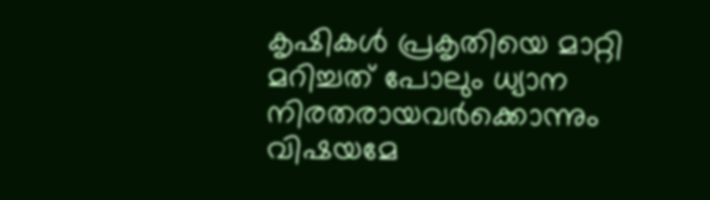കൃഷികള്‍ പ്രകൃതിയെ മാറ്റി മറിച്ചത് പോലും ധ്യാന നിരതരായവര്‍ക്കൊന്നും വിഷയമേ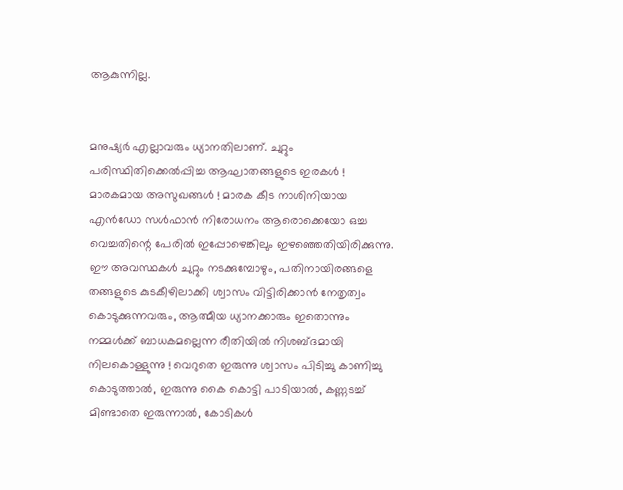ആകുന്നില്ല.


മനുഷ്യര്‍ എല്ലാവരും ധ്യാനതിലാണ്. ചുറ്റും പരിസ്ഥിതിക്കെല്‍പ്പിച്ച ആഘാതങ്ങളുടെ ഇരകള്‍ ! മാരകമായ അസുഖങ്ങള്‍ ! മാരക കീട നാശിനിയായ എന്‍ഡോ സള്‍ഫാന്‍ നിരോധനം ആരൊക്കെയോ ഒച്ച വെച്ചതിന്റെ പേരില്‍ ഇപ്പോഴെങ്കിലും ഇഴഞ്ഞെതിയിരിക്കുന്നു. ഈ അവസ്ഥകള്‍ ചുറ്റും നടക്കുമ്പോഴും, പതിനായിരങ്ങളെ തങ്ങളുടെ കുടകീഴിലാക്കി ശ്വാസം വിട്ടിരിക്കാന്‍ നേതൃത്വം കൊടുക്കുന്നവരും, ആത്മീയ ധ്യാനക്കാരും ഇതൊന്നും നമ്മള്‍ക്ക് ബാധകമല്ലെന്ന രീതിയില്‍ നിശബ്ദമായി നിലകൊള്ളുന്നു ! വെറുതെ ഇരുന്നു ശ്വാസം പിടിച്ചു കാണിച്ചു കൊടുത്താല്‍, ഇരുന്നു കൈ കൊട്ടി പാടിയാല്‍, കണ്ണടച്ച് മിണ്ടാതെ ഇരുന്നാല്‍, കോടികള്‍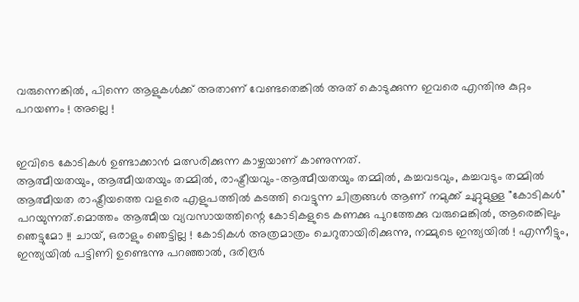വരുന്നെങ്കില്‍, പിന്നെ ആളുകള്‍ക്ക് അതാണ്‌ വേണ്ടതെങ്കില്‍ അത് കൊടുക്കുന്ന ഇവരെ എന്തിനു കുറ്റം പറയണം ! അല്ലെ !


ഇവിടെ കോടികള്‍ ഉണ്ടാക്കാന്‍ മത്സരിക്കുന്ന കാഴ്ചയാണ് കാണുന്നത്.
ആത്മീയതയും, ആത്മീയതയും തമ്മില്‍, രാഷ്ട്രീയവും-ആത്മീയതയും തമ്മില്‍, കച്ചവടവും, കച്ചവടും തമ്മില്‍
ആത്മീയത രാഷ്ട്രീയത്തെ വളരെ എളുപത്തില്‍ കടത്തി വെട്ടുന്ന ചിത്രങ്ങള്‍ ആണ് നമുക്ക് ചുറ്റുമുള്ള "കോടികള്‍" പറയുന്നത്.മൊത്തം ആത്മീയ വ്യവസായത്തിന്റെ കോടികളുടെ കണക്കു പുറത്തേക്കു വരുമെങ്കില്‍, ആരെങ്കിലും ഞെട്ടുമോ !! ചായ്, ഒരാളും ഞെട്ടില്ല ! കോടികള്‍ അത്രമാത്രം ചെറുതായിരിക്കുന്നു, നമ്മുടെ ഇന്ത്യയില്‍ ! എന്നീട്ടും, ഇന്ത്യയില്‍ പട്ടിണി ഉണ്ടെന്നു പറഞ്ഞാല്‍, ദരിദ്രര്‍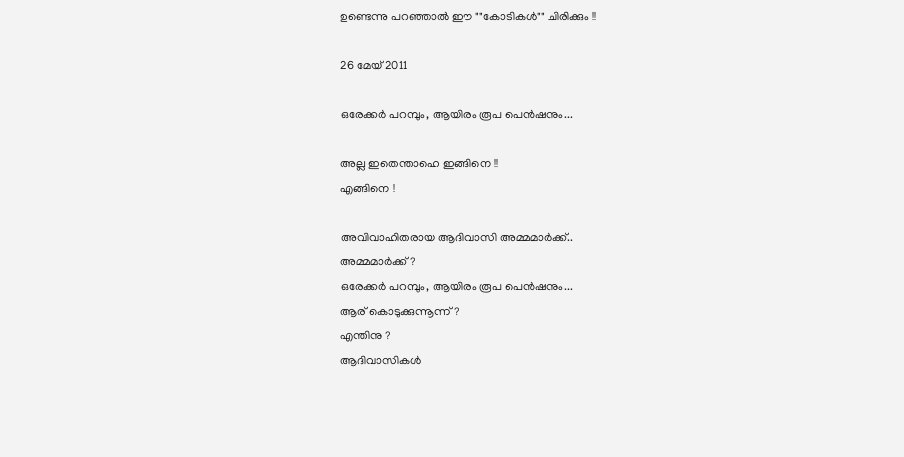ഉണ്ടെന്നു പറഞ്ഞാല്‍ ഈ ""കോടികള്‍"" ചിരിക്കും !!

26 മേയ് 2011

ഒരേക്കര്‍ പറമ്പും, ആയിരം രൂപ പെന്‍ഷനും...

അല്ല ഇതെന്താഹെ ഇങ്ങിനെ !!
എങ്ങിനെ !

അവിവാഹിതരായ ആദിവാസി അമ്മമാര്‍ക്ക്..
അമ്മമാര്‍ക്ക് ?
ഒരേക്കര്‍ പറമ്പും, ആയിരം രൂപ പെന്‍ഷനും...
ആര് കൊടുക്കുന്നൂന്ന് ?
എന്തിനു ?
ആദിവാസികള്‍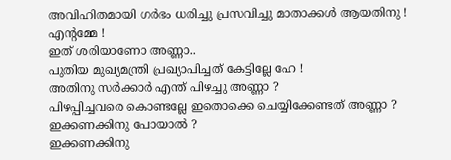അവിഹിതമായി ഗര്‍ഭം ധരിച്ചു പ്രസവിച്ചു മാതാക്കള്‍ ആയതിനു !
എന്റമ്മേ !
ഇത് ശരിയാണോ അണ്ണാ..
പുതിയ മുഖ്യമന്ത്രി പ്രഖ്യാപിച്ചത് കേട്ടില്ലേ ഹേ !
അതിനു സര്‍ക്കാര്‍ എന്ത് പിഴച്ചു അണ്ണാ ?
പിഴപ്പിച്ചവരെ കൊണ്ടല്ലേ ഇതൊക്കെ ചെയ്യിക്കേണ്ടത് അണ്ണാ ?
ഇക്കണക്കിനു പോയാല്‍ ?
ഇക്കണക്കിനു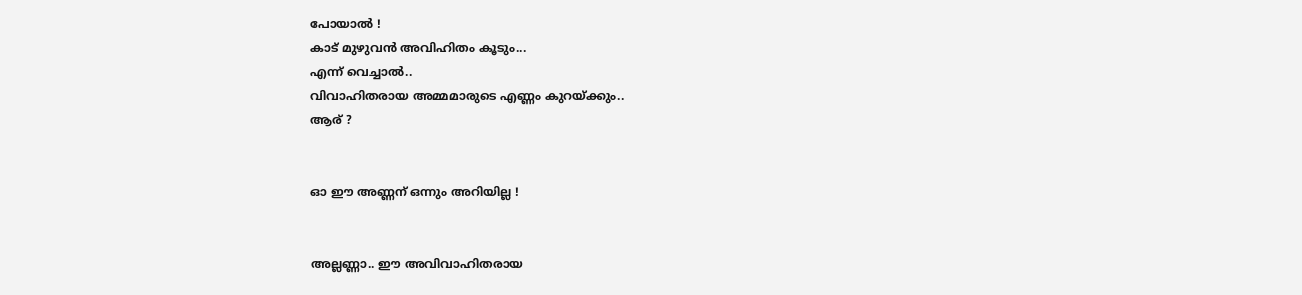പോയാല്‍ !
കാട് മുഴുവന്‍ അവിഹിതം കൂടും...
എന്ന് വെച്ചാല്‍..
വിവാഹിതരായ അമ്മമാരുടെ എണ്ണം കുറയ്ക്കും..
ആര് ?


ഓ ഈ അണ്ണന് ഒന്നും അറിയില്ല !


അല്ലണ്ണാ.. ഈ അവിവാഹിതരായ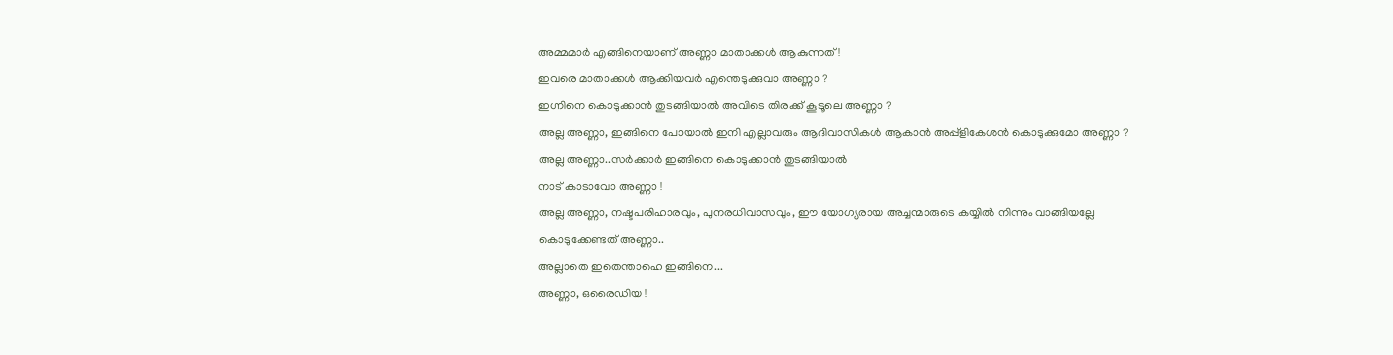അമ്മമാര്‍ എങ്ങിനെയാണ്‌ അണ്ണാ മാതാക്കള്‍ ആകുന്നത്‌ !
ഇവരെ മാതാക്കള്‍ ആക്കിയവര്‍ എന്തെടുക്കുവാ അണ്ണാ ?
ഇഗ്നിനെ കൊടുക്കാന്‍ തുടങ്ങിയാല്‍ അവിടെ തിരക്ക് കൂടൂലെ അണ്ണാ ?
അല്ല അണ്ണാ, ഇങ്ങിനെ പോയാല്‍ ഇനി എല്ലാവരും ആദിവാസികള്‍ ആകാന്‍ അപ്പ്ളികേശന്‍ കൊടുക്കുമോ അണ്ണാ ?
അല്ല അണ്ണാ..സര്‍ക്കാര്‍ ഇങ്ങിനെ കൊടുക്കാന്‍ തുടങ്ങിയാല്‍
നാട് കാടാവോ അണ്ണാ !
അല്ല അണ്ണാ, നഷ്ടപരിഹാരവും, പുനരധിവാസവും, ഈ യോഗ്യരായ അച്ചന്മാരുടെ കയ്യില്‍ നിന്നും വാങ്ങിയല്ലേ കൊടുക്കേണ്ടത് അണ്ണാ..
അല്ലാതെ ഇതെന്താഹെ ഇങ്ങിനെ...
അണ്ണാ, ഒരൈഡിയ !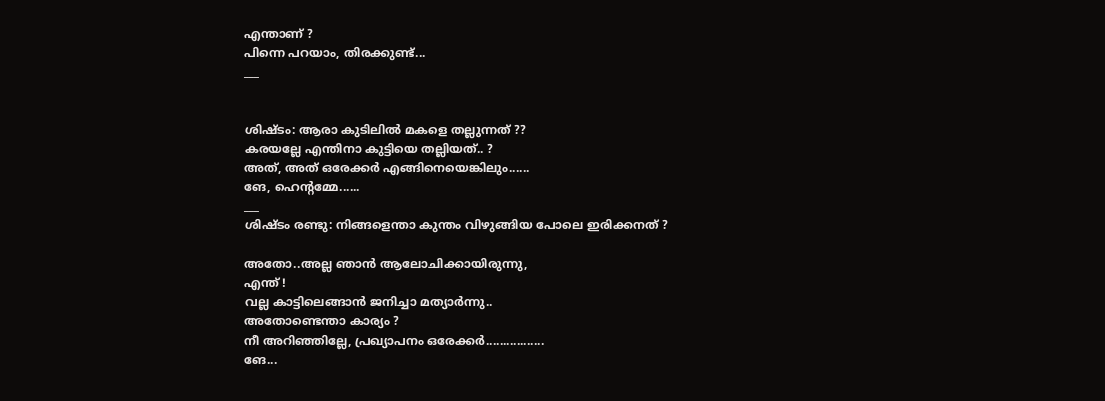എന്താണ് ?
പിന്നെ പറയാം, തിരക്കുണ്ട്‌...
___


ശിഷ്ടം: ആരാ കുടിലില്‍ മകളെ തല്ലുന്നത് ??
കരയല്ലേ എന്തിനാ കുട്ടിയെ തല്ലിയത്.. ?
അത്, അത് ഒരേക്കര്‍ എങ്ങിനെയെങ്കിലും......
ങേ, ഹെന്റമ്മേ......
___
ശിഷ്ടം രണ്ടു: നിങ്ങളെന്താ കുന്തം വിഴുങ്ങിയ പോലെ ഇരിക്കനത് ?

അതോ..അല്ല ഞാന്‍ ആലോചിക്കായിരുന്നു,
എന്ത് !
വല്ല കാട്ടിലെങ്ങാന്‍ ജനിച്ചാ മത്യാര്‍ന്നു..
അതോണ്ടെന്താ കാര്യം ?
നീ അറിഞ്ഞില്ലേ, പ്രഖ്യാപനം ഒരേക്കര്‍.................
ങേ...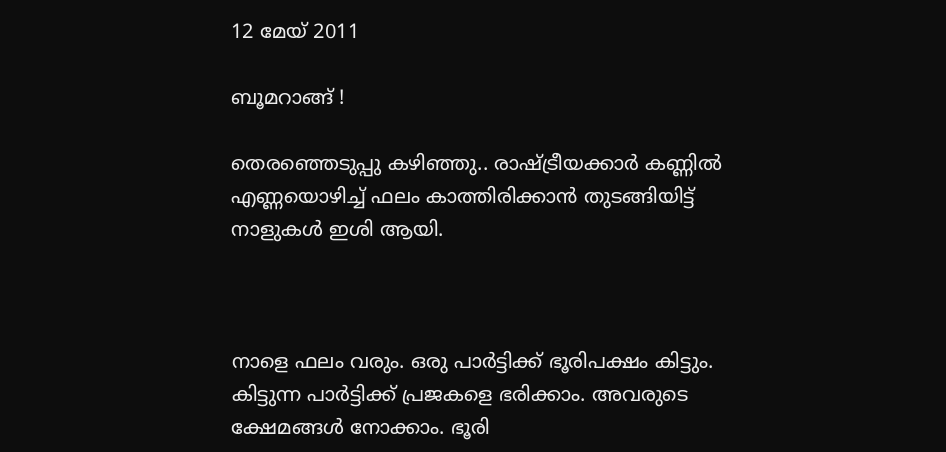12 മേയ് 2011

ബൂമറാങ്ങ് !

തെരഞ്ഞെടുപ്പു കഴിഞ്ഞു.. രാഷ്ട്രീയക്കാര്‍ കണ്ണില്‍ എണ്ണയൊഴിച്ച് ഫലം കാത്തിരിക്കാന്‍ തുടങ്ങിയിട്ട് നാളുകള്‍ ഇശി ആയി.



നാളെ ഫലം വരും. ഒരു പാര്‍ട്ടിക്ക് ഭൂരിപക്ഷം കിട്ടും. കിട്ടുന്ന പാര്‍ട്ടിക്ക് പ്രജകളെ ഭരിക്കാം. അവരുടെ ക്ഷേമങ്ങള്‍ നോക്കാം. ഭൂരി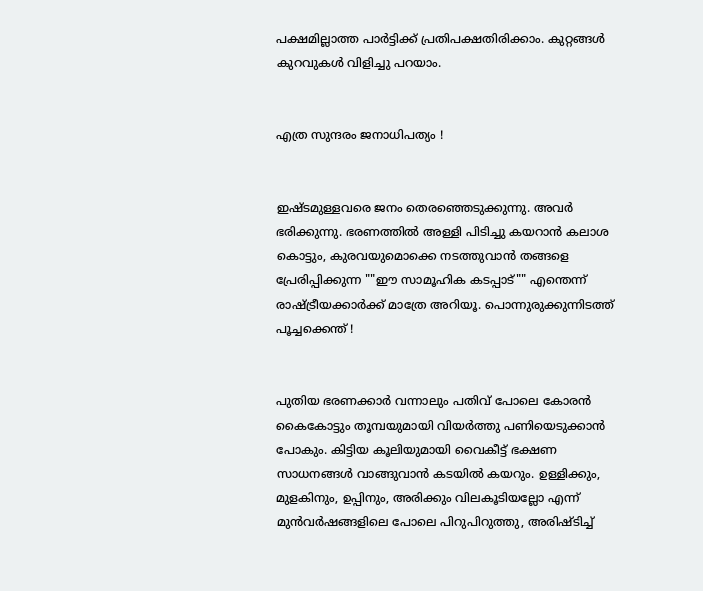പക്ഷമില്ലാത്ത പാര്‍ട്ടിക്ക് പ്രതിപക്ഷതിരിക്കാം. കുറ്റങ്ങള്‍ കുറവുകള്‍ വിളിച്ചു പറയാം.


എത്ര സുന്ദരം ജനാധിപത്യം !


ഇഷ്ടമുള്ളവരെ ജനം തെരഞ്ഞെടുക്കുന്നു. അവര്‍ ഭരിക്കുന്നു. ഭരണത്തില്‍ അള്ളി പിടിച്ചു കയറാന്‍ കലാശ കൊട്ടും, കുരവയുമൊക്കെ നടത്തുവാന്‍ തങ്ങളെ പ്രേരിപ്പിക്കുന്ന ""ഈ സാമൂഹിക കടപ്പാട്"" എന്തെന്ന് രാഷ്ട്രീയക്കാര്‍ക്ക് മാത്രേ അറിയൂ. പൊന്നുരുക്കുന്നിടത്ത് പൂച്ചക്കെന്ത് !


പുതിയ ഭരണക്കാര്‍ വന്നാലും പതിവ് പോലെ കോരന്‍ കൈകോട്ടും തൂമ്പയുമായി വിയര്‍ത്തു പണിയെടുക്കാന്‍ പോകും. കിട്ടിയ കൂലിയുമായി വൈകീട്ട് ഭക്ഷണ സാധനങ്ങള്‍ വാങ്ങുവാന്‍ കടയില്‍ കയറും. ഉള്ളിക്കും, മുളകിനും, ഉപ്പിനും, അരിക്കും വിലകൂടിയല്ലോ എന്ന് മുന്‍വര്‍ഷങ്ങളിലെ പോലെ പിറുപിറുത്തു, അരിഷ്ടിച്ച്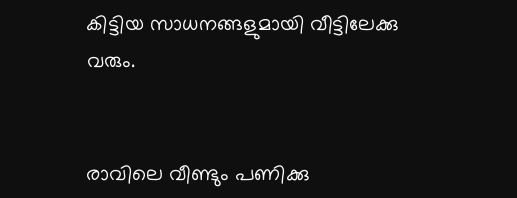കിട്ടിയ സാധനങ്ങളുമായി വീട്ടിലേക്കു വരും.


രാവിലെ വീണ്ടും പണിക്കു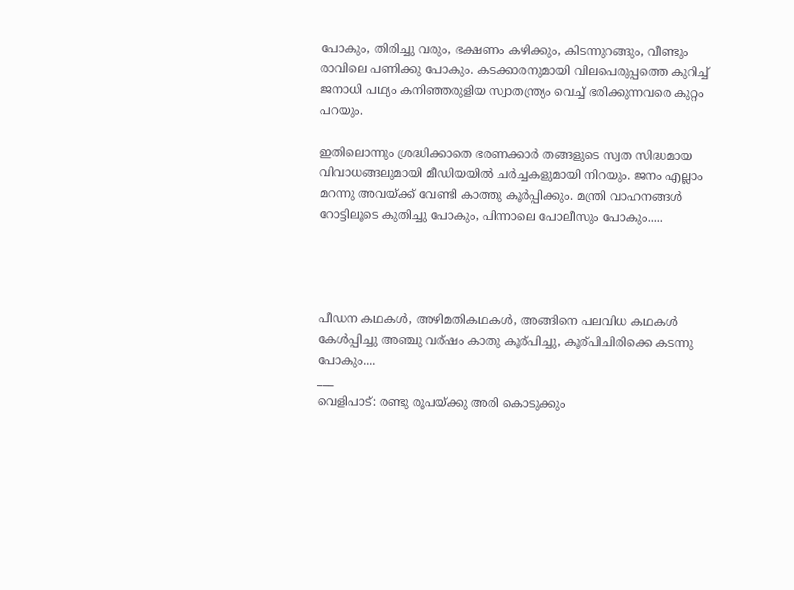പോകും, തിരിച്ചു വരും, ഭക്ഷണം കഴിക്കും, കിടന്നുറങ്ങും, വീണ്ടും രാവിലെ പണിക്കു പോകും. കടക്കാരനുമായി വിലപെരുപ്പത്തെ കുറിച്ച് ജനാധി പഥ്യം കനിഞ്ഞരുളിയ സ്വാതന്ത്ര്യം വെച്ച് ഭരിക്കുന്നവരെ കുറ്റം പറയും.

ഇതിലൊന്നും ശ്രദ്ധിക്കാതെ ഭരണക്കാര്‍ തങ്ങളുടെ സ്വത സിദ്ധമായ വിവാധങ്ങലുമായി മീഡിയയില്‍ ചര്‍ച്ചകളുമായി നിറയും. ജനം എല്ലാം മറന്നു അവയ്ക്ക് വേണ്ടി കാത്തു കൂര്‍പ്പിക്കും. മന്ത്രി വാഹനങ്ങള്‍ റോട്ടിലൂടെ കുതിച്ചു പോകും, പിന്നാലെ പോലീസും പോകും.....




പീഡന കഥകള്‍, അഴിമതികഥകള്‍, അങ്ങിനെ പലവിധ കഥകള്‍ കേള്‍പ്പിച്ചു അഞ്ചു വര്ഷം കാതു കൂര്പിച്ചു, കൂര്പിചിരിക്കെ കടന്നു പോകും....
___
വെളിപാട്: രണ്ടു രൂപയ്ക്കു അരി കൊടുക്കും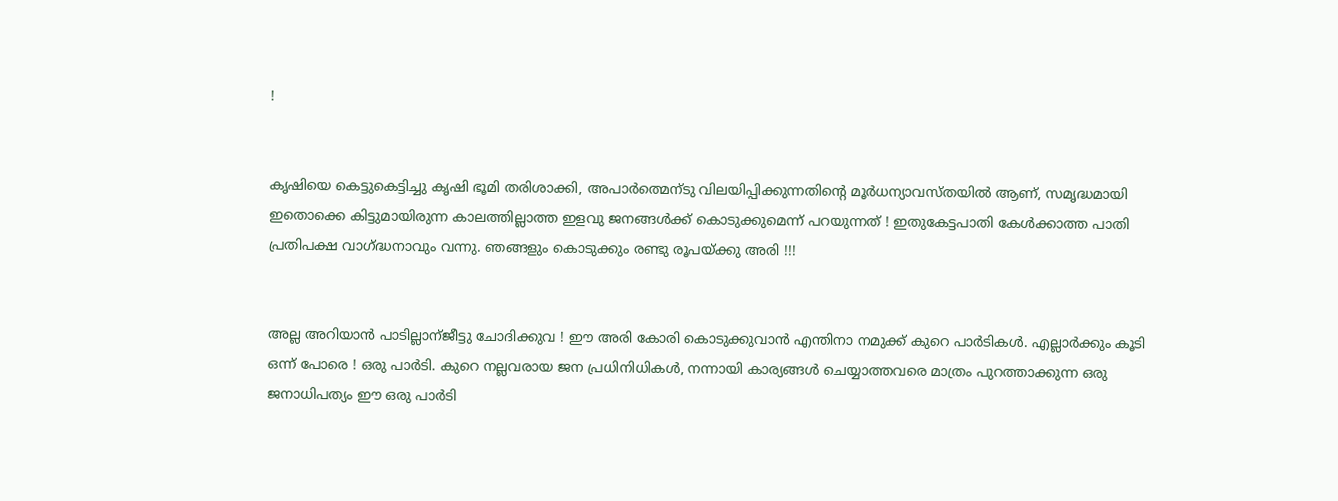!


കൃഷിയെ കെട്ടുകെട്ടിച്ചു കൃഷി ഭൂമി തരിശാക്കി, അപാര്‍ത്മെന്ടു വിലയിപ്പിക്കുന്നതിന്റെ മൂര്‍ധന്യാവസ്തയില്‍ ആണ്, സമൃദ്ധമായി ഇതൊക്കെ കിട്ടുമായിരുന്ന കാലത്തില്ലാത്ത ഇളവു ജനങ്ങള്‍ക്ക്‌ കൊടുക്കുമെന്ന് പറയുന്നത് ! ഇതുകേട്ടപാതി കേള്‍ക്കാത്ത പാതി പ്രതിപക്ഷ വാഗ്ദ്ധനാവും വന്നു. ഞങ്ങളും കൊടുക്കും രണ്ടു രൂപയ്ക്കു അരി !!!


അല്ല അറിയാന്‍ പാടില്ലാന്ജീട്ടു ചോദിക്കുവ ! ഈ അരി കോരി കൊടുക്കുവാന്‍ എന്തിനാ നമുക്ക് കുറെ പാര്‍ടികള്‍. എല്ലാര്‍ക്കും കൂടി ഒന്ന് പോരെ ! ഒരു പാര്‍ടി. കുറെ നല്ലവരായ ജന പ്രധിനിധികള്‍, നന്നായി കാര്യങ്ങള്‍ ചെയ്യാത്തവരെ മാത്രം പുറത്താക്കുന്ന ഒരു ജനാധിപത്യം ഈ ഒരു പാര്‍ടി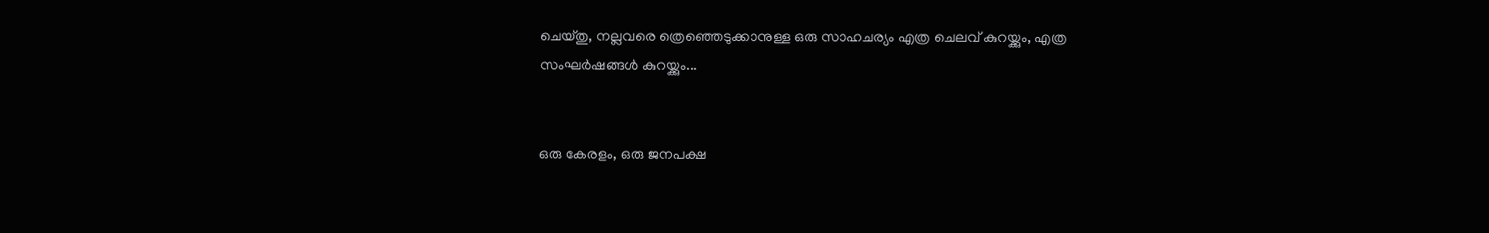ചെയ്തു, നല്ലവരെ ത്രെഞ്ഞെടുക്കാനുള്ള ഒരു സാഹചര്യം എത്ര ചെലവ് കുറയ്ക്കും, എത്ര സംഘര്‍ഷങ്ങള്‍ കുറയ്ക്കും...


ഒരു കേരളം, ഒരു ജനപക്ഷ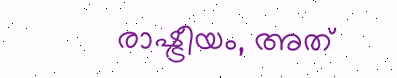രാഷ്ട്രീയം, അത്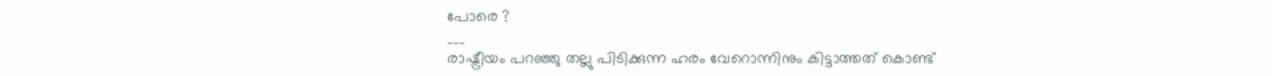പോരെ ?
___
രാഷ്ട്രീയം പറഞ്ഞു തല്ലു പിടിക്കുന്ന ഹരം വേറൊന്നിനും കിട്ടാത്തത് കൊണ്ട്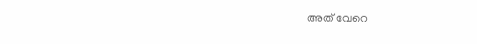അത് വേറെ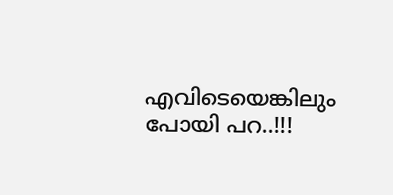എവിടെയെങ്കിലും പോയി പറ..!!!